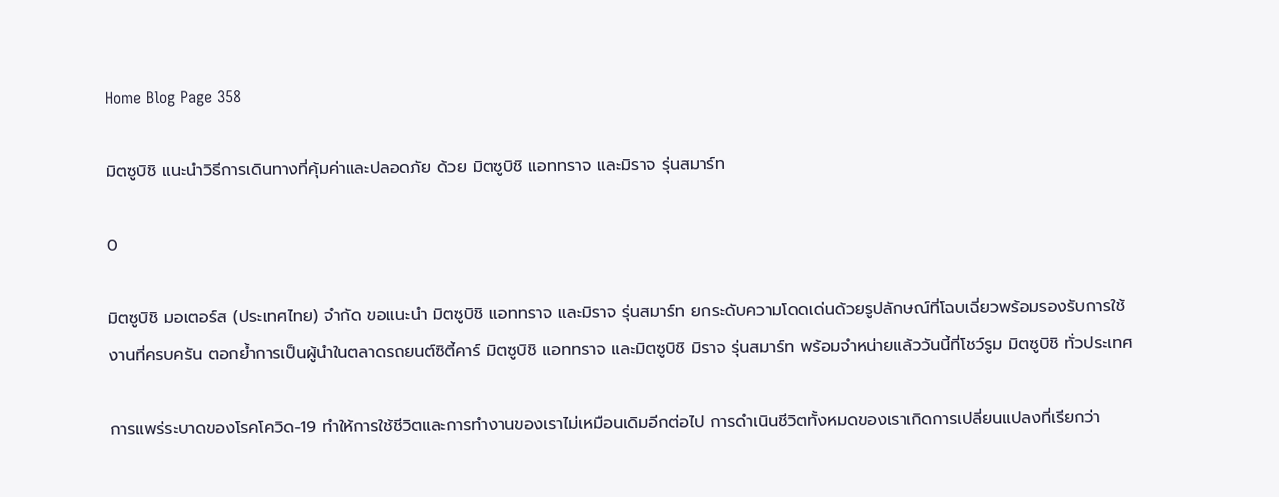Home Blog Page 358

มิตซูบิชิ แนะนำวิธีการเดินทางที่คุ้มค่าและปลอดภัย ด้วย มิตซูบิชิ แอททราจ และมิราจ รุ่นสมาร์ท

0

มิตซูบิชิ มอเตอร์ส (ประเทศไทย) จำกัด ขอแนะนำ มิตซูบิชิ แอททราจ และมิราจ รุ่นสมาร์ท ยกระดับความโดดเด่นด้วยรูปลักษณ์ที่โฉบเฉี่ยวพร้อมรองรับการใช้งานที่ครบครัน ตอกย้ำการเป็นผู้นำในตลาดรถยนต์ซิตี้คาร์ มิตซูบิชิ แอททราจ และมิตซูบิชิ มิราจ รุ่นสมาร์ท พร้อมจำหน่ายแล้ววันนี้ที่โชว์รูม มิตซูบิชิ ทั่วประเทศ

การแพร่ระบาดของโรคโควิด-19 ทำให้การใช้ชีวิตและการทำงานของเราไม่เหมือนเดิมอีกต่อไป การดำเนินชีวิตทั้งหมดของเราเกิดการเปลี่ยนแปลงที่เรียกว่า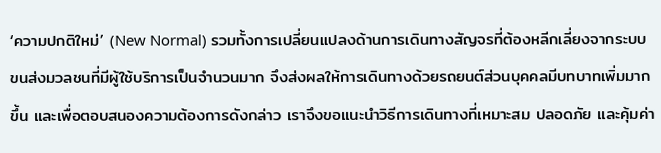‘ความปกติใหม่’ (New Normal) รวมทั้งการเปลี่ยนแปลงด้านการเดินทางสัญจรที่ต้องหลีกเลี่ยงจากระบบขนส่งมวลชนที่มีผู้ใช้บริการเป็นจำนวนมาก จึงส่งผลให้การเดินทางด้วยรถยนต์ส่วนบุคคลมีบทบาทเพิ่มมากขึ้น และเพื่อตอบสนองความต้องการดังกล่าว เราจึงขอแนะนำวิธีการเดินทางที่เหมาะสม ปลอดภัย และคุ้มค่า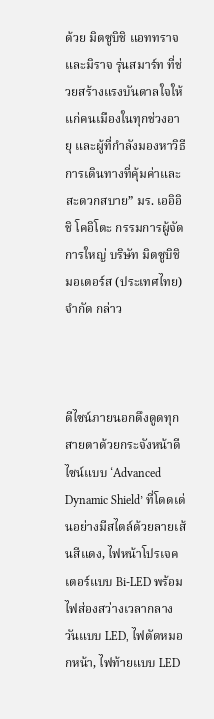ด้วย มิตซูบิชิ แอททราจ และมิราจ รุ่นสมาร์ท ที่ช่วยสร้างแรงบันดาลใจให้แก่คนเมืองในทุกช่วงอายุ และผู้ที่กำลังมองหาวิธีการเดินทางที่คุ้มค่าและสะดวกสบาย” มร. เออิอิชิ โคอิโตะ กรรมการผู้จัดการใหญ่ บริษัท มิตซูบิชิ มอเตอร์ส (ประเทศไทย) จำกัด กล่าว



ดีไซน์ภายนอกดึงดูดทุกสายตาด้วยกระจังหน้าดีไซน์แบบ ‘Advanced Dynamic Shield’ ที่โดดเด่นอย่างมีสไตล์ด้วยลายเส้นสีแดง, ไฟหน้าโปรเจคเตอร์แบบ Bi-LED พร้อมไฟส่องสว่างเวลากลางวันแบบ LED, ไฟตัดหมอกหน้า, ไฟท้ายแบบ LED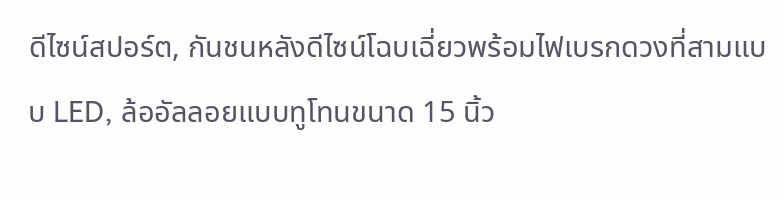ดีไซน์สปอร์ต, กันชนหลังดีไซน์โฉบเฉี่ยวพร้อมไฟเบรกดวงที่สามแบบ LED, ล้ออัลลอยแบบทูโทนขนาด 15 นิ้ว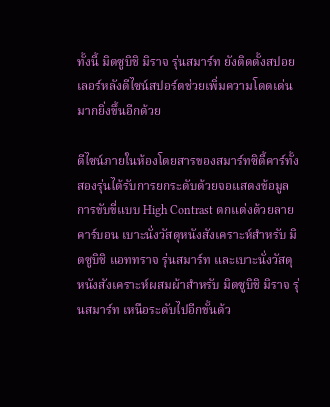ทั้งนี้ มิตซูบิชิ มิราจ รุ่นสมาร์ท ยังติดตั้งสปอยเลอร์หลังดีไซน์สปอร์ตช่วยเพิ่มความโดดเด่นมากยิ่งขึ้นอีกด้วย

ดีไซน์ภายในห้องโดยสารของสมาร์ทซิตี้คาร์ทั้งสองรุ่นได้รับการยกระดับด้วยจอแสดงข้อมูลการขับขี่แบบ High Contrast ตกแต่งด้วยลายคาร์บอน เบาะนั่งวัสดุหนังสังเคราะห์สำหรับ มิตซูบิชิ แอททราจ รุ่นสมาร์ท และเบาะนั่งวัสดุหนังสังเคราะห์ผสมผ้าสำหรับ มิตซูบิชิ มิราจ รุ่นสมาร์ท เหนือระดับไปอีกขั้นด้ว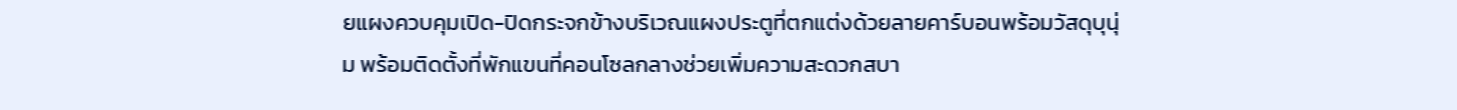ยแผงควบคุมเปิด-ปิดกระจกข้างบริเวณแผงประตูที่ตกแต่งด้วยลายคาร์บอนพร้อมวัสดุบุนุ่ม พร้อมติดตั้งที่พักแขนที่คอนโซลกลางช่วยเพิ่มความสะดวกสบา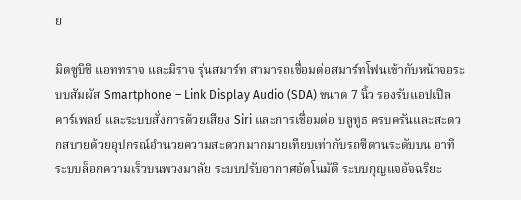ย

มิตซูบิชิ แอททราจ และมิราจ รุ่นสมาร์ท สามารถเชื่อมต่อสมาร์ทโฟนเข้ากับหน้าจอระบบสัมผัส Smartphone – Link Display Audio (SDA) ขนาด 7 นิ้ว รองรับแอปเปิล คาร์เพลย์ และระบบสั่งการด้วยเสียง Siri และการเชื่อมต่อ บลูทูธ ครบครันและสะดวกสบายด้วยอุปกรณ์อำนวยความสะดวกมากมายเทียบเท่ากับรถซีดานระดับบน อาทิ ระบบล็อกความเร็วบนพวงมาลัย ระบบปรับอากาศอัตโนมัติ ระบบกุญแจอัจฉริยะ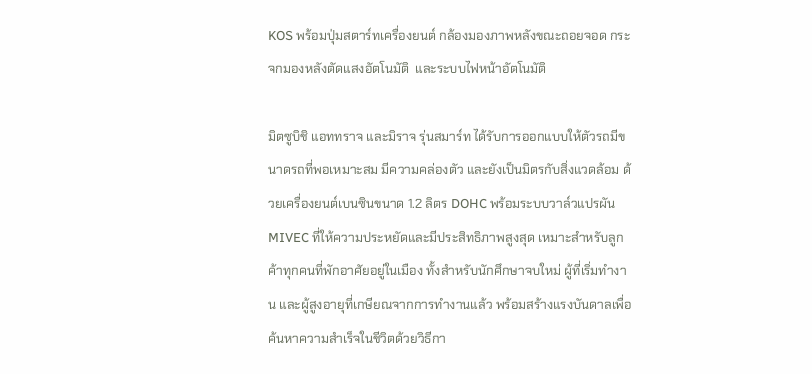KOS พร้อมปุ่มสตาร์ทเครื่องยนต์ กล้องมองภาพหลังขณะถอยจอด กระจกมองหลังตัดแสงอัตโนมัติ  และระบบไฟหน้าอัตโนมัติ

มิตซูบิชิ แอททราจ และมิราจ รุ่นสมาร์ท ได้รับการออกแบบให้ตัวรถมีขนาดรถที่พอเหมาะสม มีความคล่องตัว และยังเป็นมิตรกับสิ่งแวดล้อม ด้วยเครื่องยนต์เบนซินขนาด 1.2 ลิตร DOHC พร้อมระบบวาล์วแปรผัน MIVEC ที่ให้ความประหยัดและมีประสิทธิภาพสูงสุด เหมาะสำหรับลูกค้าทุกคนที่พักอาศัยอยู่ในเมือง ทั้งสำหรับนักศึกษาจบใหม่ ผู้ที่เริ่มทำงาน และผู้สูงอายุที่เกษียณจากการทำงานแล้ว พร้อมสร้างแรงบันดาลเพื่อค้นหาความสำเร็จในชีวิตด้วยวิธีกา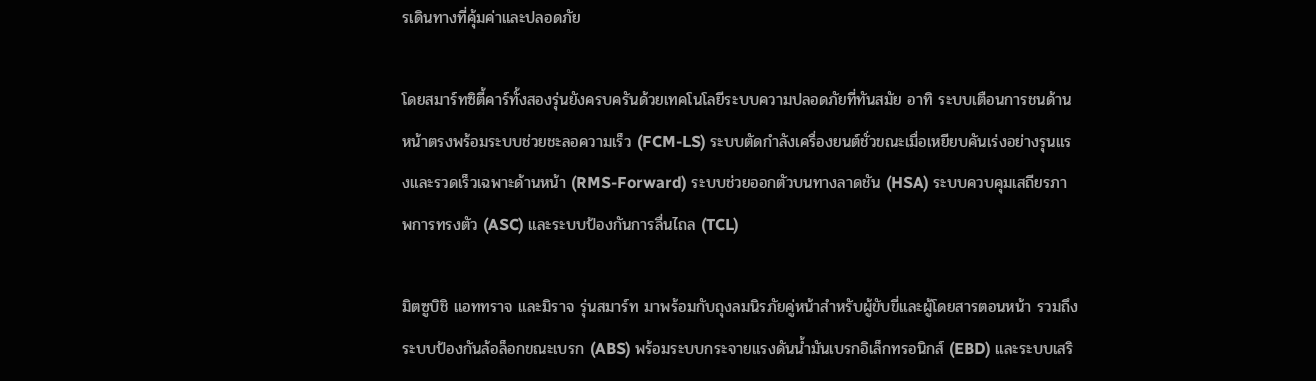รเดินทางที่คุ้มค่าและปลอดภัย

โดยสมาร์ทซิตี้คาร์ทั้งสองรุ่นยังครบครันด้วยเทคโนโลยีระบบความปลอดภัยที่ทันสมัย อาทิ ระบบเตือนการชนด้านหน้าตรงพร้อมระบบช่วยชะลอความเร็ว (FCM-LS) ระบบตัดกำลังเครื่องยนต์ชั่วขณะเมื่อเหยียบคันเร่งอย่างรุนแรงและรวดเร็วเฉพาะด้านหน้า (RMS-Forward) ระบบช่วยออกตัวบนทางลาดชัน (HSA) ระบบควบคุมเสถียรภาพการทรงตัว (ASC) และระบบป้องกันการลื่นไถล (TCL)

มิตซูบิชิ แอททราจ และมิราจ รุ่นสมาร์ท มาพร้อมกับถุงลมนิรภัยคู่หน้าสำหรับผู้ขับขี่และผู้โดยสารตอนหน้า รวมถึงระบบป้องกันล้อล็อกขณะเบรก (ABS) พร้อมระบบกระจายแรงดันน้ำมันเบรกอิเล็กทรอนิกส์ (EBD) และระบบเสริ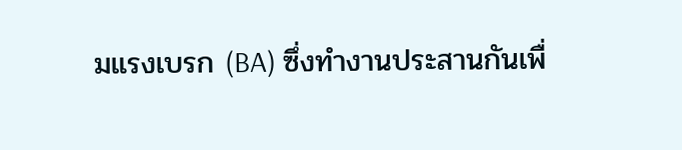มแรงเบรก (BA) ซึ่งทำงานประสานกันเพื่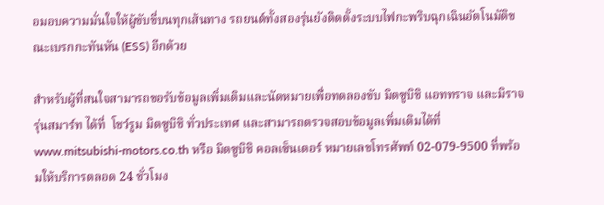อมอบความมั่นใจให้ผู้ขับขี่บนทุกเส้นทาง รถยนต์ทั้งสองรุ่นยังติดตั้งระบบไฟกะพริบฉุกเฉินอัตโนมัติขณะเบรกกะทันหัน (ESS) อีกด้วย

สำหรับผู้ที่สนใจสามารถขอรับข้อมูลเพิ่มเติมและนัดหมายเพื่อทดลองขับ มิตซูบิชิ แอททราจ และมิราจ รุ่นสมาร์ท ได้ที่  โชว์รูม มิตซูบิชิ ทั่วประเทศ และสามารถตรวจสอบข้อมูลเพิ่มเติมได้ที่ www.mitsubishi-motors.co.th หรือ มิตซูบิชิ คอลเซ็นเตอร์ หมายเลขโทรศัพท์ 02-079-9500 ที่พร้อมให้บริการตลอด 24 ชั่วโมง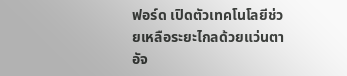ฟอร์ด เปิดตัวเทคโนโลยีช่วยเหลือระยะไกลด้วยแว่นตาอัจ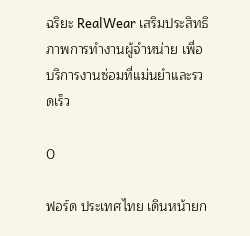ฉริยะ RealWear เสริมประสิทธิภาพการทำงานผู้จำหน่าย เพื่อบริการงานซ่อมที่แม่นยำและรวดเร็ว

0

ฟอร์ด ประเทศไทย เดินหน้ายก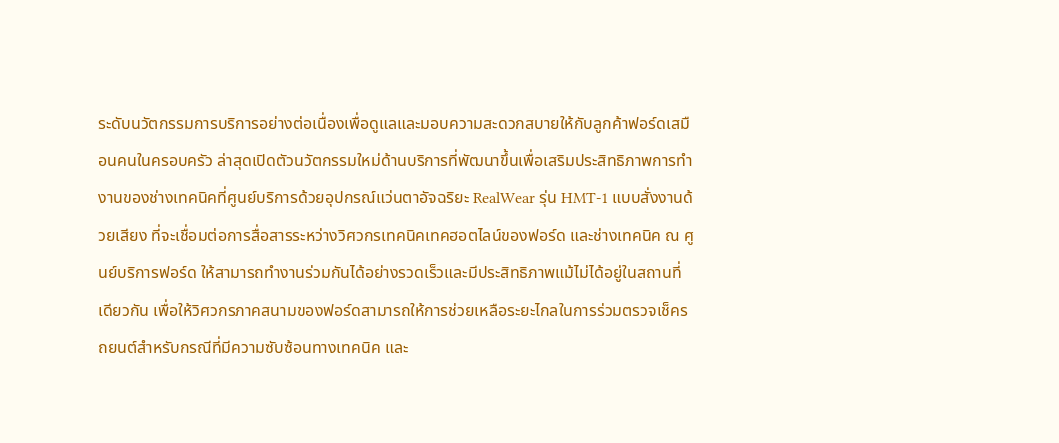ระดับนวัตกรรมการบริการอย่างต่อเนื่องเพื่อดูแลและมอบความสะดวกสบายให้กับลูกค้าฟอร์ดเสมือนคนในครอบครัว ล่าสุดเปิดตัวนวัตกรรมใหม่ด้านบริการที่พัฒนาขึ้นเพื่อเสริมประสิทธิภาพการทำงานของช่างเทคนิคที่ศูนย์บริการด้วยอุปกรณ์แว่นตาอัจฉริยะ RealWear รุ่น HMT-1 แบบสั่งงานด้วยเสียง ที่จะเชื่อมต่อการสื่อสารระหว่างวิศวกรเทคนิคเทคฮอตไลน์ของฟอร์ด และช่างเทคนิค ณ ศูนย์บริการฟอร์ด ให้สามารถทำงานร่วมกันได้อย่างรวดเร็วและมีประสิทธิภาพแม้ไม่ได้อยู่ในสถานที่เดียวกัน เพื่อให้วิศวกรภาคสนามของฟอร์ดสามารถให้การช่วยเหลือระยะไกลในการร่วมตรวจเช็ครถยนต์สำหรับกรณีที่มีความซับซ้อนทางเทคนิค และ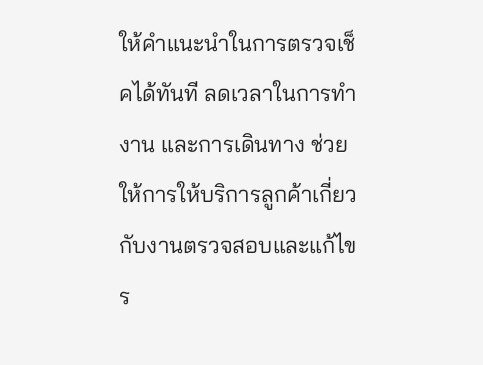ให้คำแนะนำในการตรวจเช็คได้ทันที ลดเวลาในการทำงาน และการเดินทาง ช่วยให้การให้บริการลูกค้าเกี่ยวกับงานตรวจสอบและแก้ไขร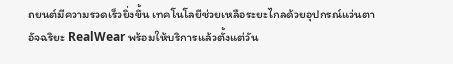ถยนต์มีความรวดเร็วยิ่งขึ้น เทคโนโลยีช่วยเหลือระยะไกลด้วยอุปกรณ์แว่นตาอัจฉริยะ RealWear พร้อมให้บริการแล้วตั้งแต่วัน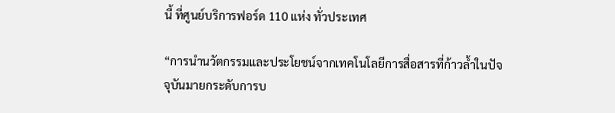นี้ ที่ศูนย์บริการฟอร์ด 110 แห่ง ทั่วประเทศ

“การนำนวัตกรรมและประโยชน์จากเทคโนโลยีการสื่อสารที่ก้าวล้ำในปัจจุบันมายกระดับการบ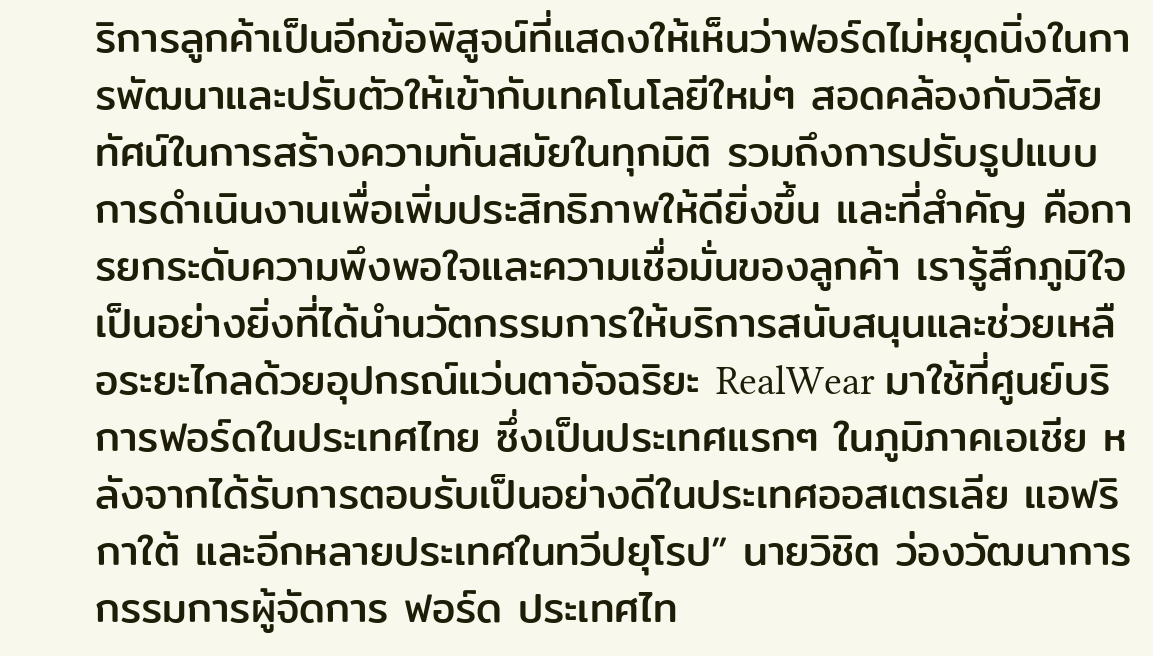ริการลูกค้าเป็นอีกข้อพิสูจน์ที่แสดงให้เห็นว่าฟอร์ดไม่หยุดนิ่งในการพัฒนาและปรับตัวให้เข้ากับเทคโนโลยีใหม่ๆ สอดคล้องกับวิสัยทัศน์ในการสร้างความทันสมัยในทุกมิติ รวมถึงการปรับรูปแบบการดำเนินงานเพื่อเพิ่มประสิทธิภาพให้ดียิ่งขึ้น และที่สำคัญ คือการยกระดับความพึงพอใจและความเชื่อมั่นของลูกค้า เรารู้สึกภูมิใจเป็นอย่างยิ่งที่ได้นำนวัตกรรมการให้บริการสนับสนุนและช่วยเหลือระยะไกลด้วยอุปกรณ์แว่นตาอัจฉริยะ RealWear มาใช้ที่ศูนย์บริการฟอร์ดในประเทศไทย ซึ่งเป็นประเทศแรกๆ ในภูมิภาคเอเชีย หลังจากได้รับการตอบรับเป็นอย่างดีในประเทศออสเตรเลีย แอฟริกาใต้ และอีกหลายประเทศในทวีปยุโรป” นายวิชิต ว่องวัฒนาการ กรรมการผู้จัดการ ฟอร์ด ประเทศไท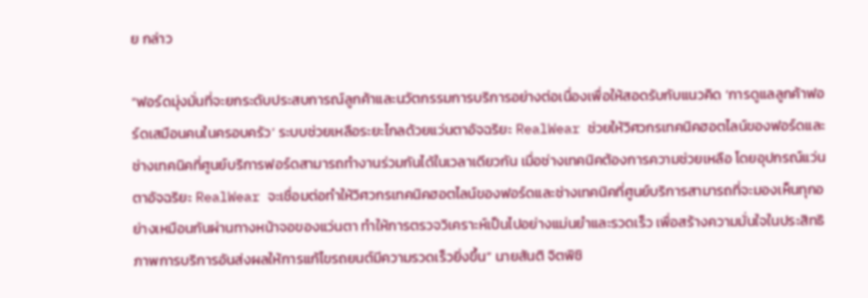ย กล่าว

“ฟอร์ดมุ่งมั่นที่จะยกระดับประสบการณ์ลูกค้าและนวัตกรรมการบริการอย่างต่อเนื่องเพื่อให้สอดรับกับแนวคิด ‘การดูแลลูกค้าฟอร์ดเสมือนคนในครอบครัว’ ระบบช่วยเหลือระยะไกลด้วยแว่นตาอัจฉริยะ RealWear ช่วยให้วิศวกรเทคนิคฮอตไลน์ของฟอร์ดและช่างเทคนิคที่ศูนย์บริการฟอร์ดสามารถทำงานร่วมกันได้ในเวลาเดียวกัน เมื่อช่างเทคนิคต้องการความช่วยเหลือ โดยอุปกรณ์แว่นตาอัจฉริยะ RealWear จะเชื่อมต่อทำให้วิศวกรเทคนิคฮอตไลน์ของฟอร์ดและช่างเทคนิคที่ศูนย์บริการสามารถที่จะมองเห็นทุกอย่างเหมือนกันผ่านทางหน้าจอของแว่นตา ทำให้การตรวจวิเคราะห์เป็นไปอย่างแม่นยำและรวดเร็ว เพื่อสร้างความมั่นใจในประสิทธิภาพการบริการอันส่งผลให้การแก้ไขรถยนต์มีความรวดเร็วยิ่งขึ้น” นายสันติ จิตพิชิ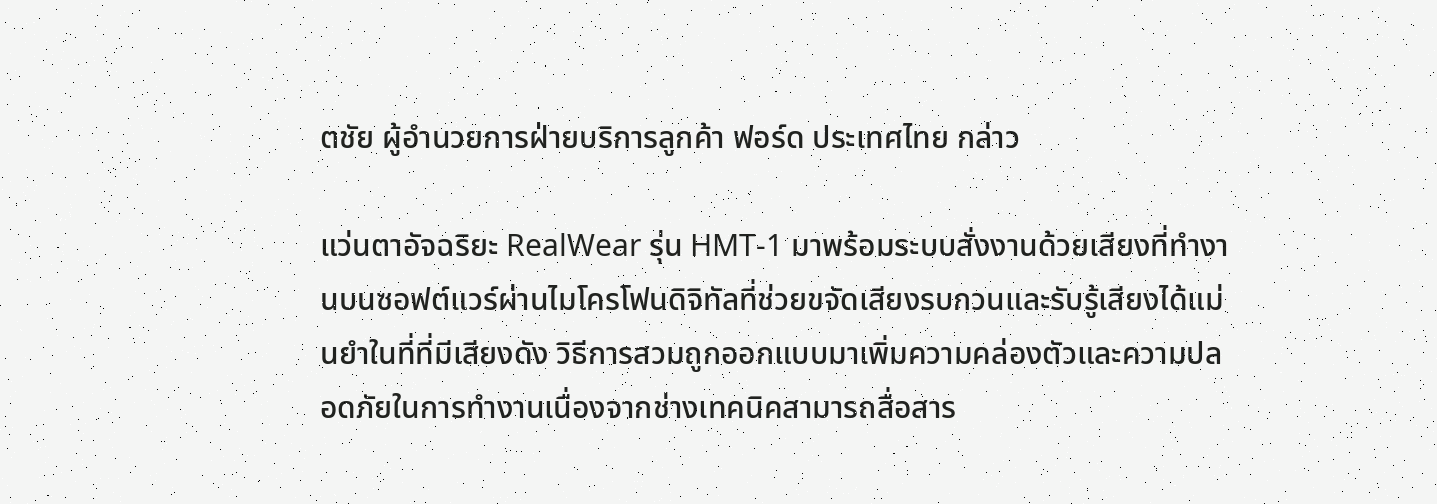ตชัย ผู้อำนวยการฝ่ายบริการลูกค้า ฟอร์ด ประเทศไทย กล่าว

แว่นตาอัจฉริยะ RealWear รุ่น HMT-1 มาพร้อมระบบสั่งงานด้วยเสียงที่ทำงานบนซอฟต์แวร์ผ่านไมโครโฟนดิจิทัลที่ช่วยขจัดเสียงรบกวนและรับรู้เสียงได้แม่นยำในที่ที่มีเสียงดัง วิธีการสวมถูกออกแบบมาเพิ่มความคล่องตัวและความปลอดภัยในการทำงานเนื่องจากช่างเทคนิคสามารถสื่อสาร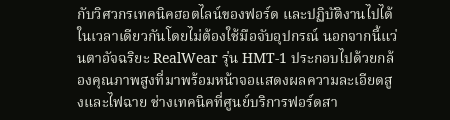กับวิศวกรเทคนิคฮอตไลน์ของฟอร์ด และปฏิบัติงานไปได้ในเวลาเดียวกันโดยไม่ต้องใช้มือจับอุปกรณ์ นอกจากนี้แว่นตาอัจฉริยะ RealWear รุ่น HMT-1 ประกอบไปด้วยกล้องคุณภาพสูงที่มาพร้อมหน้าจอแสดงผลความละเอียดสูงและไฟฉาย ช่างเทคนิคที่ศูนย์บริการฟอร์ดสา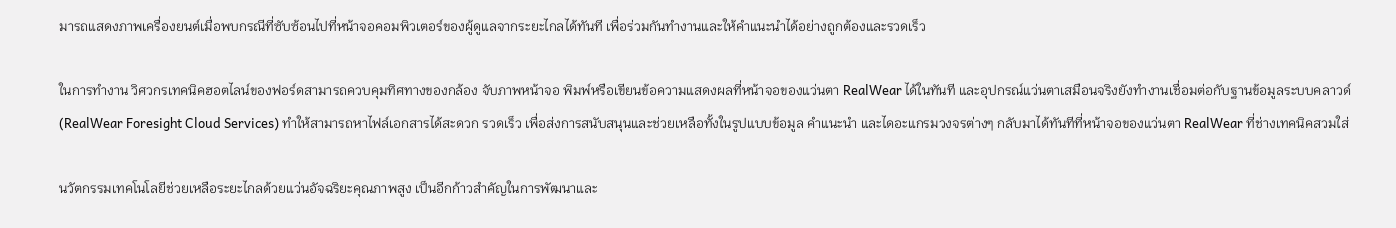มารถแสดงภาพเครื่องยนต์เมื่อพบกรณีที่ซับซ้อนไปที่หน้าจอคอมพิวเตอร์ของผู้ดูแลจากระยะไกลได้ทันที เพื่อร่วมกันทำงานและให้คำแนะนำได้อย่างถูกต้องและรวดเร็ว

ในการทำงาน วิศวกรเทคนิคฮอตไลน์ของฟอร์ดสามารถควบคุมทิศทางของกล้อง จับภาพหน้าจอ พิมพ์หรือเขียนข้อความแสดงผลที่หน้าจอของแว่นตา RealWear ได้ในทันที และอุปกรณ์แว่นตาเสมือนจริงยังทำงานเชื่อมต่อกับฐานข้อมูลระบบคลาวด์ (RealWear Foresight Cloud Services) ทำให้สามารถหาไฟล์เอกสารได้สะดวก รวดเร็ว เพื่อส่งการสนับสนุนและช่วยเหลือทั้งในรูปแบบข้อมูล คำแนะนำ และไดอะแกรมวงจรต่างๆ กลับมาได้ทันทีที่หน้าจอของแว่นตา RealWear ที่ช่างเทคนิคสวมใส่

นวัตกรรมเทคโนโลยีช่วยเหลือระยะไกลด้วยแว่นอัจฉริยะคุณภาพสูง เป็นอีกก้าวสำคัญในการพัฒนาและ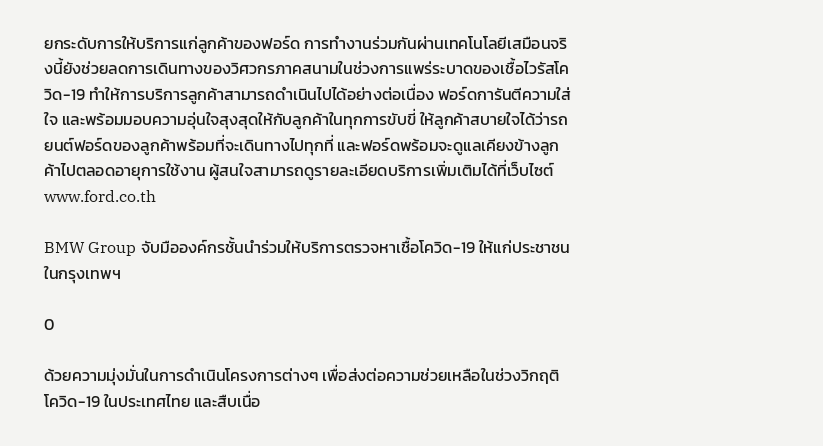ยกระดับการให้บริการแก่ลูกค้าของฟอร์ด การทำงานร่วมกันผ่านเทคโนโลยีเสมือนจริงนี้ยังช่วยลดการเดินทางของวิศวกรภาคสนามในช่วงการแพร่ระบาดของเชื้อไวรัสโควิด-19 ทำให้การบริการลูกค้าสามารถดำเนินไปได้อย่างต่อเนื่อง ฟอร์ดการันตีความใส่ใจ และพร้อมมอบความอุ่นใจสุงสุดให้กับลูกค้าในทุกการขับขี่ ให้ลูกค้าสบายใจได้ว่ารถยนต์ฟอร์ดของลูกค้าพร้อมที่จะเดินทางไปทุกที่ และฟอร์ดพร้อมจะดูแลเคียงข้างลูกค้าไปตลอดอายุการใช้งาน ผู้สนใจสามารถดูรายละเอียดบริการเพิ่มเติมได้ที่เว็บไซต์ www.ford.co.th

BMW Group จับมือองค์กรชั้นนำร่วมให้บริการตรวจหาเชื้อโควิด-19 ให้แก่ประชาชนในกรุงเทพฯ

0

ด้วยความมุ่งมั่นในการดำเนินโครงการต่างๆ เพื่อส่งต่อความช่วยเหลือในช่วงวิกฤติ โควิด-19 ในประเทศไทย และสืบเนื่อ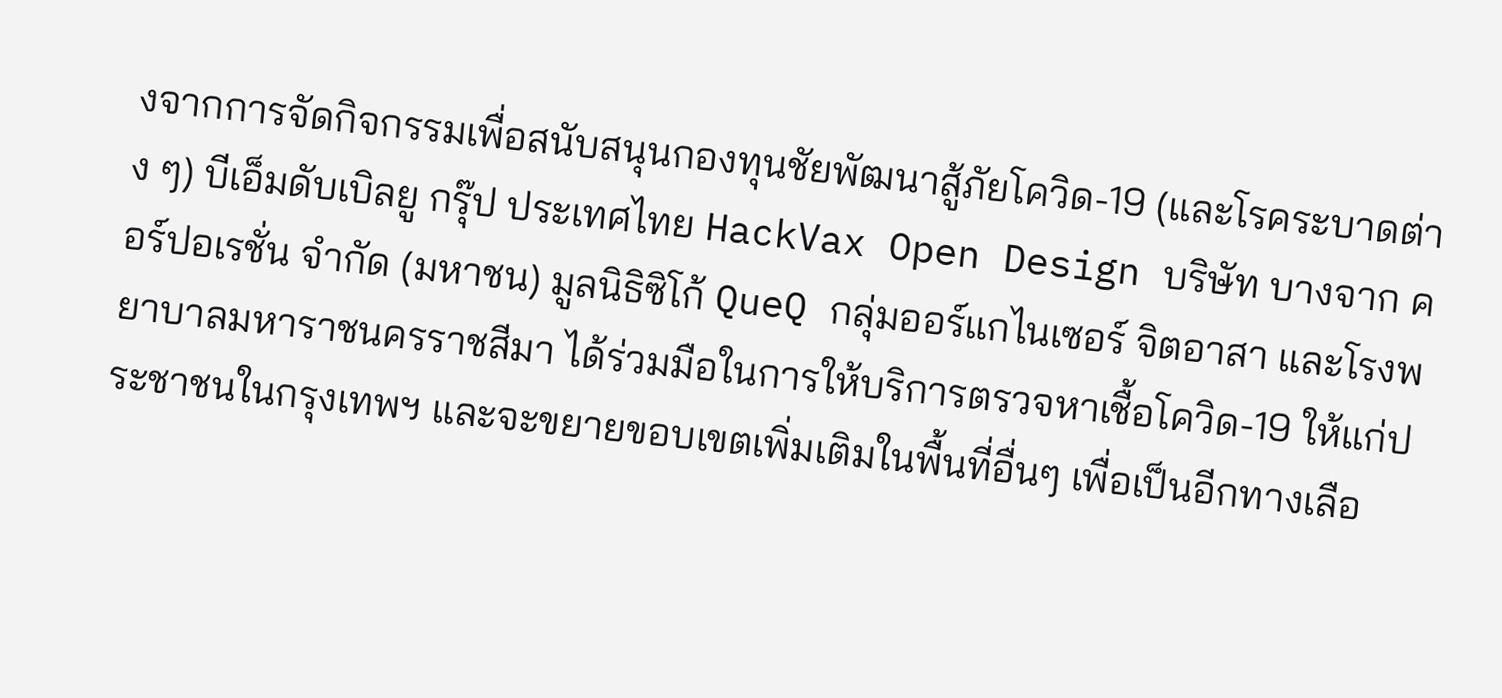งจากการจัดกิจกรรมเพื่อสนับสนุนกองทุนชัยพัฒนาสู้ภัยโควิด-19 (และโรคระบาดต่าง ๆ) บีเอ็มดับเบิลยู กรุ๊ป ประเทศไทย HackVax Open Design บริษัท บางจาก คอร์ปอเรชั่น จำกัด (มหาชน) มูลนิธิซิโก้ QueQ กลุ่มออร์แกไนเซอร์ จิตอาสา และโรงพยาบาลมหาราชนครราชสีมา ได้ร่วมมือในการให้บริการตรวจหาเชื้อโควิด-19 ให้แก่ประชาชนในกรุงเทพฯ และจะขยายขอบเขตเพิ่มเติมในพื้นที่อื่นๆ เพื่อเป็นอีกทางเลือ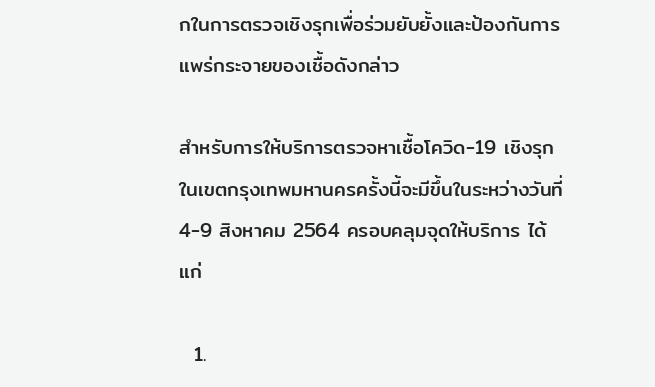กในการตรวจเชิงรุกเพื่อร่วมยับยั้งและป้องกันการแพร่กระจายของเชื้อดังกล่าว

สำหรับการให้บริการตรวจหาเชื้อโควิด-19 เชิงรุกในเขตกรุงเทพมหานครครั้งนี้จะมีขึ้นในระหว่างวันที่ 4-9 สิงหาคม 2564 ครอบคลุมจุดให้บริการ ได้แก่

  1.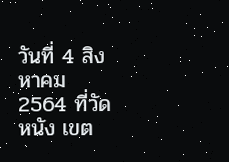วันที่ 4 สิงหาคม 2564 ที่วัดหนัง เขต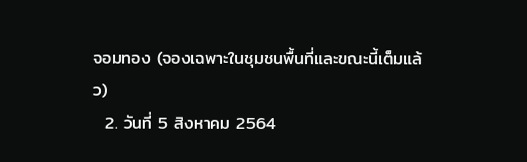จอมทอง (จองเฉพาะในชุมชนพื้นที่และขณะนี้เต็มแล้ว)
  2. วันที่ 5 สิงหาคม 2564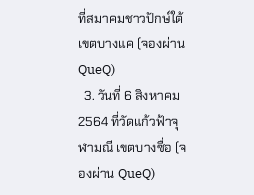ที่สมาคมชาวปักษ์ใต้ เขตบางแค (จองผ่าน QueQ)
  3. วันที่ 6 สิงหาคม 2564 ที่วัดแก้วฟ้าจุฬามณี เขตบางซื่อ (จองผ่าน QueQ)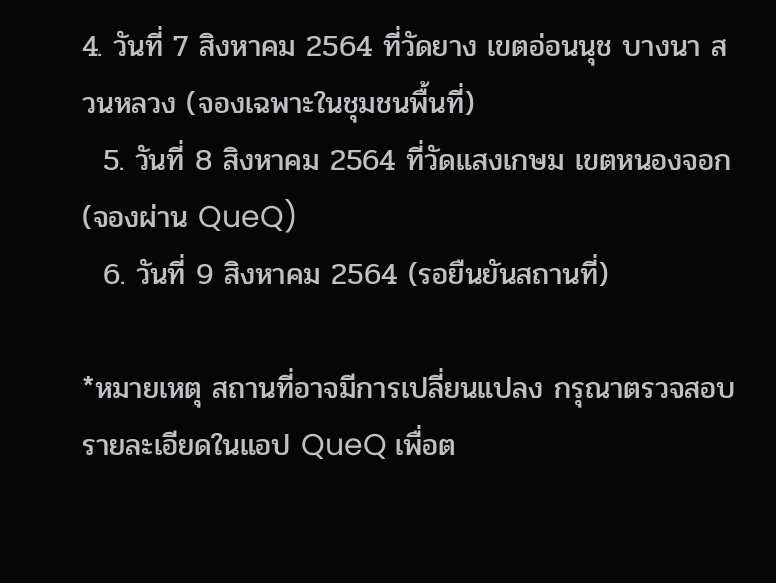4. วันที่ 7 สิงหาคม 2564 ที่วัดยาง เขตอ่อนนุช บางนา สวนหลวง (จองเฉพาะในชุมชนพื้นที่)
  5. วันที่ 8 สิงหาคม 2564 ที่วัดแสงเกษม เขตหนองจอก (จองผ่าน QueQ)
  6. วันที่ 9 สิงหาคม 2564 (รอยืนยันสถานที่)

*หมายเหตุ สถานที่อาจมีการเปลี่ยนแปลง กรุณาตรวจสอบรายละเอียดในแอป QueQ เพื่อต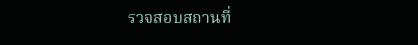รวจสอบสถานที่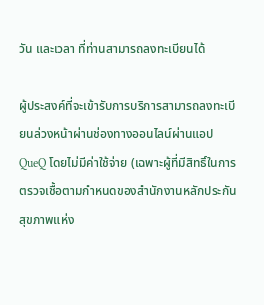วัน และเวลา ที่ท่านสามารถลงทะเบียนได้

ผู้ประสงค์ที่จะเข้ารับการบริการสามารถลงทะเบียนล่วงหน้าผ่านช่องทางออนไลน์ผ่านแอป QueQ โดยไม่มีค่าใช้จ่าย (เฉพาะผู้ที่มีสิทธิ์ในการตรวจเชื้อตามกำหนดของสำนักงานหลักประกันสุขภาพแห่ง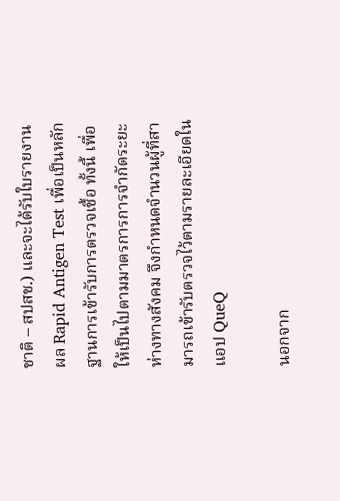ชาติ – สปสช.) และจะได้รับใบรายงานผล Rapid Antigen Test เพื่อเป็นหลักฐานการเข้ารับการตรวจเชื้อ ทั้งนี้ เพื่อให้เป็นไปตามมาตรการการจำกัดระยะห่างทางสังคม จึงกำหนดจำนวนผู้ที่สามารถเข้ารับตรวจไว้ตามรายละเอียดในแอป QueQ

นอกจาก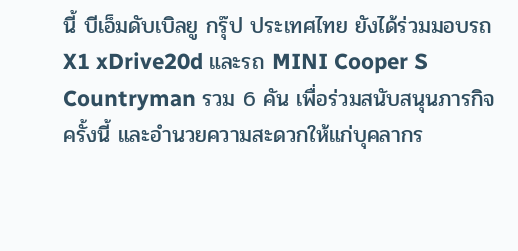นี้ บีเอ็มดับเบิลยู กรุ๊ป ประเทศไทย ยังได้ร่วมมอบรถ X1 xDrive20d และรถ MINI Cooper S Countryman รวม 6 คัน เพื่อร่วมสนับสนุนภารกิจครั้งนี้ และอำนวยความสะดวกให้แก่บุคลากร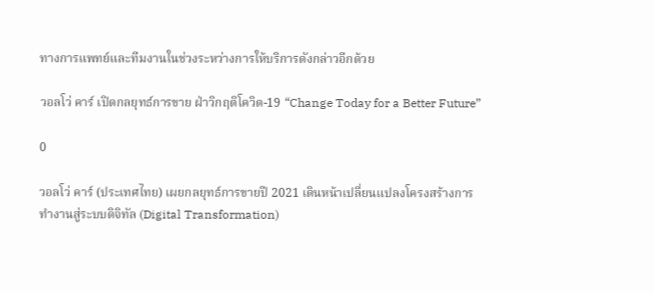ทางการแพทย์และทีมงานในช่วงระหว่างการให้บริการดังกล่าวอีกด้วย

วอลโว่ คาร์ เปิดกลยุทธ์การขาย ฝ่าวิกฤติโควิด-19 “Change Today for a Better Future”

0

วอลโว่ คาร์ (ประเทศไทย) เผยกลยุทธ์การขายปี 2021 เดินหน้าเปลี่ยนแปลงโครงสร้างการทำงานสู่ระบบดิจิทัล (Digital Transformation)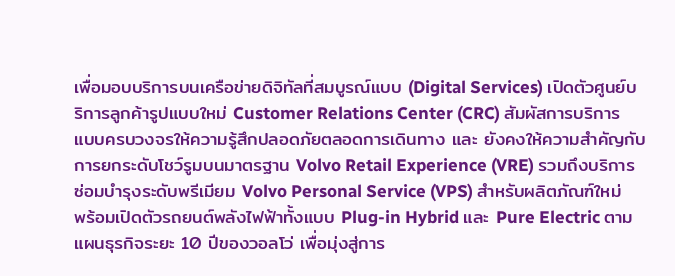เพื่อมอบบริการบนเครือข่ายดิจิทัลที่สมบูรณ์แบบ (Digital Services) เปิดตัวศูนย์บริการลูกค้ารูปแบบใหม่ Customer Relations Center (CRC) สัมผัสการบริการแบบครบวงจรให้ความรู้สึกปลอดภัยตลอดการเดินทาง และ ยังคงให้ความสำคัญกับการยกระดับโชว์รูมบนมาตรฐาน Volvo Retail Experience (VRE) รวมถึงบริการซ่อมบำรุงระดับพรีเมียม Volvo Personal Service (VPS) สำหรับผลิตภัณฑ์ใหม่ พร้อมเปิดตัวรถยนต์พลังไฟฟ้าทั้งแบบ Plug-in Hybrid และ Pure Electric ตามแผนธุรกิจระยะ 10 ปีของวอลโว่ เพื่อมุ่งสู่การ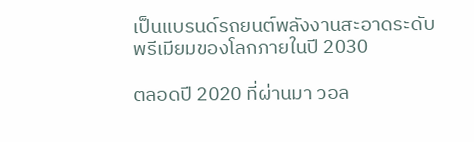เป็นแบรนด์รถยนต์พลังงานสะอาดระดับพรีเมียมของโลกภายในปี 2030

ตลอดปี 2020 ที่ผ่านมา วอล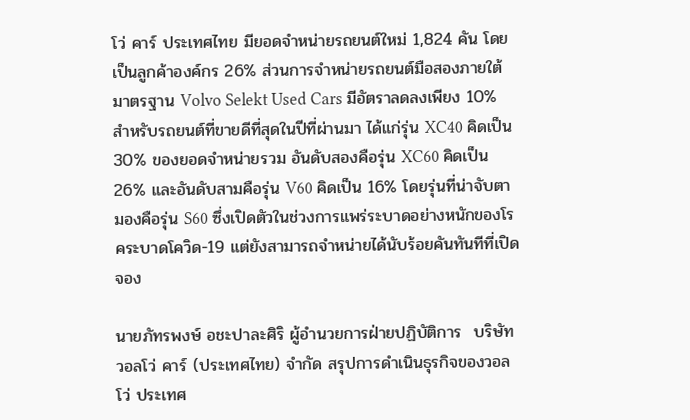โว่ คาร์ ประเทศไทย มียอดจำหน่ายรถยนต์ใหม่ 1,824 คัน โดยเป็นลูกค้าองค์กร 26% ส่วนการจำหน่ายรถยนต์มือสองภายใต้มาตรฐาน Volvo Selekt Used Cars มีอัตราลดลงเพียง 10% สำหรับรถยนต์ที่ขายดีที่สุดในปีที่ผ่านมา ได้แก่รุ่น XC40 คิดเป็น 30% ของยอดจำหน่ายรวม อันดับสองคือรุ่น XC60 คิดเป็น 26% และอันดับสามคือรุ่น V60 คิดเป็น 16% โดยรุ่นที่น่าจับตามองคือรุ่น S60 ซึ่งเปิดตัวในช่วงการแพร่ระบาดอย่างหนักของโรคระบาดโควิด-19 แต่ยังสามารถจำหน่ายได้นับร้อยคันทันทีที่เปิดจอง

นายภัทรพงษ์ อชะปาละศิริ ผู้อำนวยการฝ่ายปฏิบัติการ  บริษัท วอลโว่ คาร์ (ประเทศไทย) จำกัด สรุปการดำเนินธุรกิจของวอลโว่ ประเทศ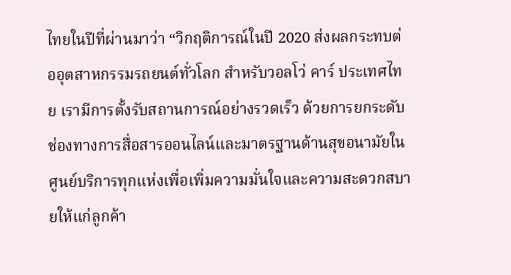ไทยในปีที่ผ่านมาว่า “วิกฤติการณ์ในปี 2020 ส่งผลกระทบต่ออุตสาหกรรมรถยนต์ทั่วโลก สำหรับวอลโว่ คาร์ ประเทศไทย เรามีการตั้งรับสถานการณ์อย่างรวดเร็ว ด้วยการยกระดับช่องทางการสื่อสารออนไลน์และมาตรฐานด้านสุขอนามัยในศูนย์บริการทุกแห่งเพื่อเพิ่มความมั่นใจและความสะดวกสบายให้แก่ลูกค้า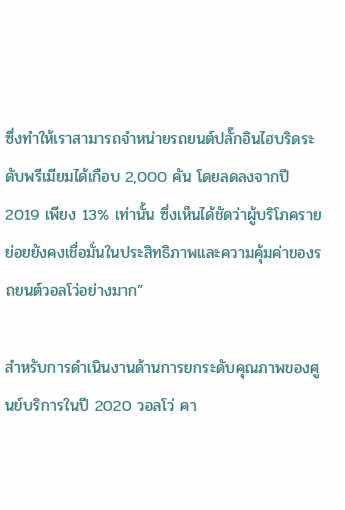ซึ่งทำให้เราสามารถจำหน่ายรถยนต์ปลั๊กอินไฮบริดระดับพรีเมียมได้เกือบ 2,000 คัน โดยลดลงจากปี 2019 เพียง 13% เท่านั้น ซึ่งเห็นได้ชัดว่าผู้บริโภครายย่อยยังคงเชื่อมั่นในประสิทธิภาพและความคุ้มค่าของรถยนต์วอลโว่อย่างมาก”

สำหรับการดำเนินงานด้านการยกระดับคุณภาพของศูนย์บริการในปี 2020 วอลโว่ คา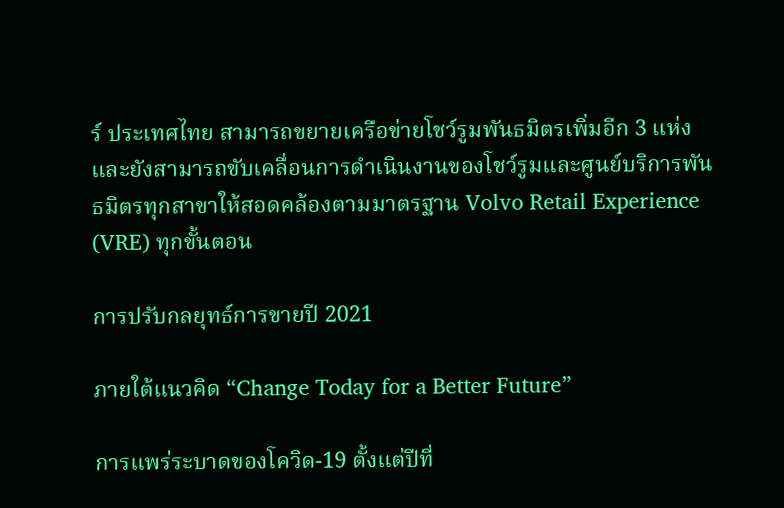ร์ ประเทศไทย สามารถขยายเครือข่ายโชว์รูมพันธมิตรเพิ่มอีก 3 แห่ง และยังสามารถขับเคลื่อนการดำเนินงานของโชว์รูมและศูนย์บริการพันธมิตรทุกสาขาให้สอดคล้องตามมาตรฐาน Volvo Retail Experience (VRE) ทุกขั้นตอน

การปรับกลยุทธ์การขายปี 2021

ภายใต้แนวคิด “Change Today for a Better Future”

การแพร่ระบาดของโควิด-19 ตั้งแต่ปีที่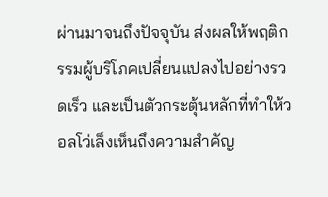ผ่านมาจนถึงปัจจุบัน ส่งผลให้พฤติกรรมผู้บริโภคเปลี่ยนแปลงไปอย่างรวดเร็ว และเป็นตัวกระตุ้นหลักที่ทำให้วอลโว่เล็งเห็นถึงความสำคัญ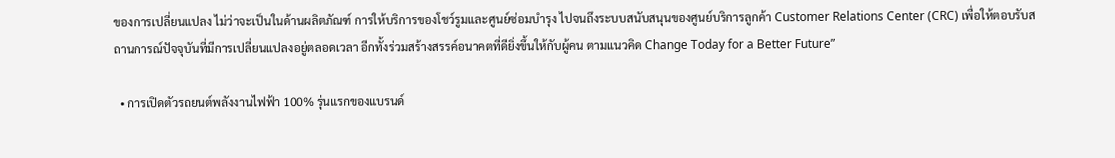ของการเปลี่ยนแปลง ไม่ว่าจะเป็นในด้านผลิตภัณฑ์ การให้บริการของโชว์รูมและศูนย์ซ่อมบำรุง ไปจนถึงระบบสนับสนุนของศูนย์บริการลูกค้า Customer Relations Center (CRC) เพื่อให้ตอบรับสถานการณ์ปัจจุบันที่มีการเปลี่ยนแปลงอยู่ตลอดเวลา อีกทั้งร่วมสร้างสรรค์อนาคตที่ดียิ่งขึ้นให้กับผู้คน ตามแนวคิด Change Today for a Better Future”

  • การเปิดตัวรถยนต์พลังงานไฟฟ้า 100% รุ่นแรกของแบรนด์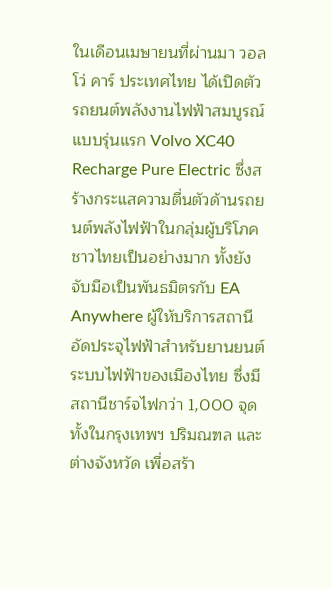ในเดือนเมษายนที่ผ่านมา วอลโว่ คาร์ ประเทศไทย ได้เปิดตัวรถยนต์พลังงานไฟฟ้าสมบูรณ์แบบรุ่นแรก Volvo XC40 Recharge Pure Electric ซึ่งสร้างกระแสความตื่นตัวด้านรถยนต์พลังไฟฟ้าในกลุ่มผู้บริโภคชาวไทยเป็นอย่างมาก ทั้งยังจับมือเป็นพันธมิตรกับ EA Anywhere ผู้ให้บริการสถานีอัดประจุไฟฟ้าสำหรับยานยนต์ระบบไฟฟ้าของเมืองไทย ซึ่งมีสถานีชาร์จไฟกว่า 1,000 จุดทั้งในกรุงเทพฯ ปริมณฑล และต่างจังหวัด เพื่อสร้า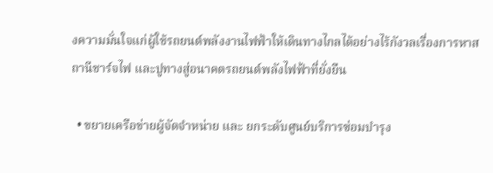งความมั่นใจแก่ผู้ใช้รถยนต์พลังงานไฟฟ้าให้เดินทางไกลได้อย่างไร้กังวลเรื่องการหาสถานีชาร์จไฟ และปูทางสู่อนาคตรถยนต์พลังไฟฟ้าที่ยั่งยืน

  • ขยายเครือข่ายผู้จัดจำหน่าย และ ยกระดับศูนย์บริการซ่อมบำรุง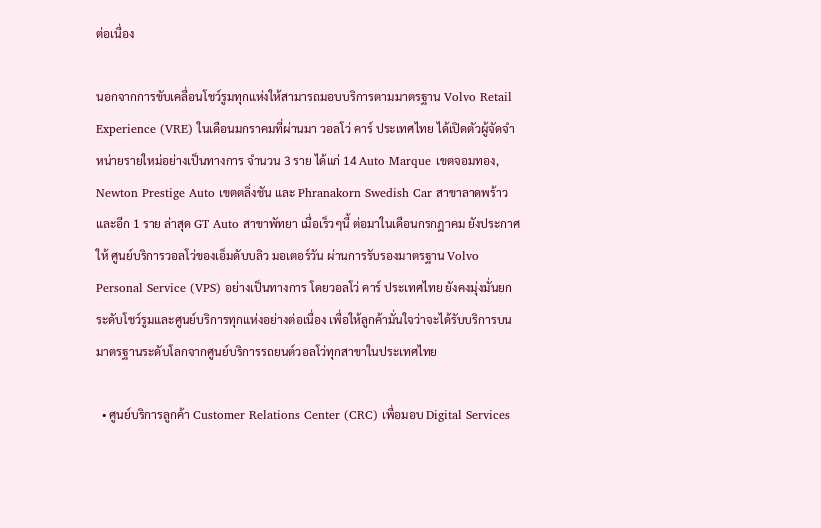ต่อเนื่อง

นอกจากการขับเคลื่อนโชว์รูมทุกแห่งให้สามารถมอบบริการตามมาตรฐาน Volvo Retail Experience (VRE) ในเดือนมกราคมที่ผ่านมา วอลโว่ คาร์ ประเทศไทย ได้เปิดตัวผู้จัดจำหน่ายรายใหม่อย่างเป็นทางการ จำนวน 3 ราย ได้แก่ 14 Auto Marque เขตจอมทอง, Newton Prestige Auto เขตตลิ่งชัน และ Phranakorn Swedish Car สาขาลาดพร้าว และอีก 1 ราย ล่าสุด GT Auto สาขาพัทยา เมื่อเร็วๆนี้ ต่อมาในเดือนกรกฎาคม ยังประกาศให้ ศูนย์บริการวอลโว่ของเอ็มดับบลิว มอเตอร์วัน ผ่านการรับรองมาตรฐาน Volvo Personal Service (VPS) อย่างเป็นทางการ โดยวอลโว่ คาร์ ประเทศไทย ยังคงมุ่งมั่นยกระดับโชว์รูมและศูนย์บริการทุกแห่งอย่างต่อเนื่อง เพื่อให้ลูกค้ามั่นใจว่าจะได้รับบริการบนมาตรฐานระดับโลกจากศูนย์บริการรถยนต์วอลโว่ทุกสาขาในประเทศไทย

  • ศูนย์บริการลูกค้า Customer Relations Center (CRC) เพื่อมอบ Digital Services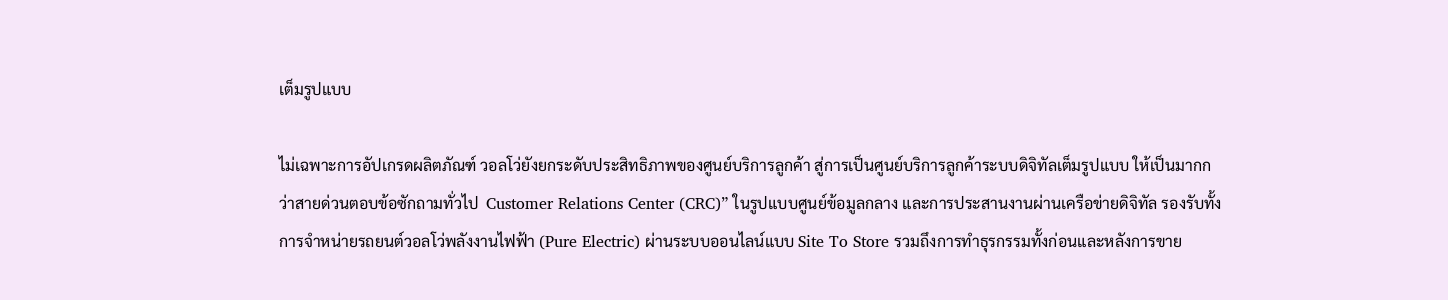เต็มรูปแบบ

ไม่เฉพาะการอัปเกรดผลิตภัณฑ์ วอลโว่ยังยกระดับประสิทธิภาพของศูนย์บริการลูกค้า สู่การเป็นศูนย์บริการลูกค้าระบบดิจิทัลเต็มรูปแบบ ให้เป็นมากกว่าสายด่วนตอบข้อซักถามทั่วไป  Customer Relations Center (CRC)” ในรูปแบบศูนย์ข้อมูลกลาง และการประสานงานผ่านเครือข่ายดิจิทัล รองรับทั้งการจำหน่ายรถยนต์วอลโว่พลังงานไฟฟ้า (Pure Electric) ผ่านระบบออนไลน์แบบ Site To Store รวมถึงการทำธุรกรรมทั้งก่อนและหลังการขาย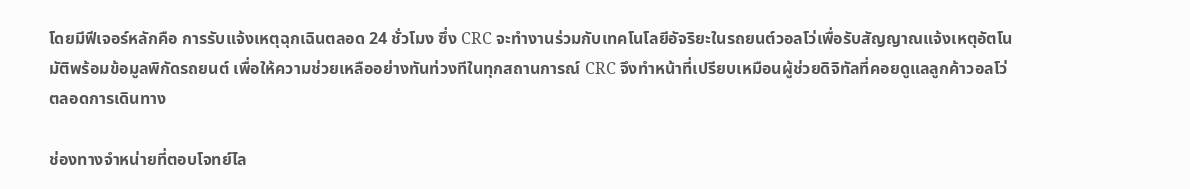โดยมีฟีเจอร์หลักคือ การรับแจ้งเหตุฉุกเฉินตลอด 24 ชั่วโมง ซึ่ง CRC จะทำงานร่วมกับเทคโนโลยีอัจริยะในรถยนต์วอลโว่เพื่อรับสัญญาณแจ้งเหตุอัตโนมัติพร้อมข้อมูลพิกัดรถยนต์ เพื่อให้ความช่วยเหลืออย่างทันท่วงทีในทุกสถานการณ์ CRC จึงทำหน้าที่เปรียบเหมือนผู้ช่วยดิจิทัลที่คอยดูแลลูกค้าวอลโว่ตลอดการเดินทาง

ช่องทางจำหน่ายที่ตอบโจทย์ไล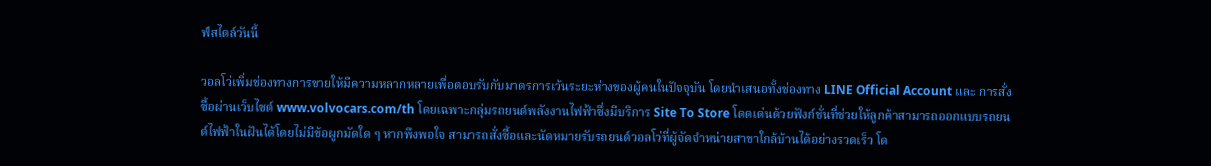ฟ์สไตล์วันนี้

วอลโว่เพิ่มช่องทางการขายให้มีความหลากหลายเพื่อตอบรับกับมาตรการเว้นระยะห่างของผู้คนในปัจจุบัน โดยนำเสนอทั้งช่องทาง LINE Official Account และ การสั่งซื้อผ่านเว็บไซต์ www.volvocars.com/th โดยเฉพาะกลุ่มรถยนต์พลังงานไฟฟ้าซึ่งมีบริการ Site To Store โดดเด่นด้วยฟังก์ชั่นที่ช่วยให้ลูกค้าสามารถออกแบบรถยนต์ไฟฟ้าในฝันได้โดยไม่มีข้อผูกมัดใด ๆ หากพึงพอใจ สามารถสั่งซื้อและนัดหมายรับรถยนต์วอลโว่ที่ผู้จัดจำหน่ายสาขาใกล้บ้านได้อย่างรวดเร็ว โด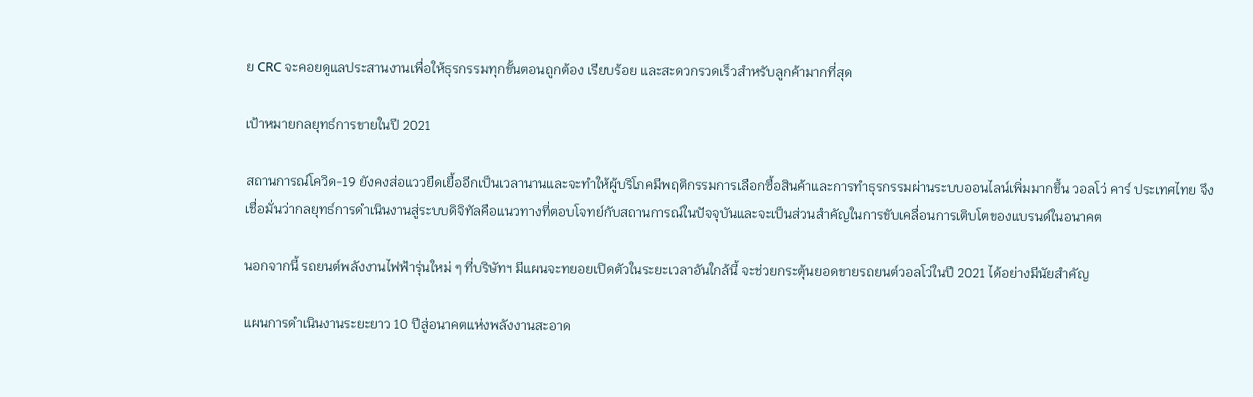ย CRC จะคอยดูแลประสานงานเพื่อให้ธุรกรรมทุกขั้นตอนถูกต้อง เรียบร้อย และสะดวกรวดเร็วสำหรับลูกค้ามากที่สุด

เป้าหมายกลยุทธ์การขายในปี 2021

สถานการณ์โควิด-19 ยังคงส่อแววยืดเยื้ออีกเป็นเวลานานและจะทำให้ผู้บริโภคมีพฤติกรรมการเลือกซื้อสินค้าและการทำธุรกรรมผ่านระบบออนไลน์เพิ่มมากขึ้น วอลโว่ คาร์ ประเทศไทย จึงเชื่อมั่นว่ากลยุทธ์การดำเนินงานสู่ระบบดิจิทัลคือแนวทางที่ตอบโจทย์กับสถานการณ์ในปัจจุบันและจะเป็นส่วนสำคัญในการขับเคลื่อนการเติบโตของแบรนด์ในอนาคต

นอกจากนี้ รถยนต์พลังงานไฟฟ้ารุ่นใหม่ ๆ ที่บริษัทฯ มีแผนจะทยอยเปิดตัวในระยะเวลาอันใกล้นี้ จะช่วยกระตุ้นยอดขายรถยนต์วอลโว่ในปี 2021 ได้อย่างมีนัยสำคัญ

แผนการดำเนินงานระยะยาว 10 ปีสู่อนาคตแห่งพลังงานสะอาด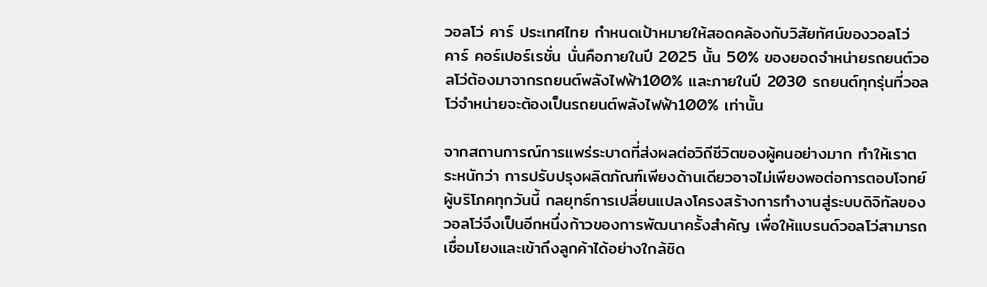วอลโว่ คาร์ ประเทศไทย กำหนดเป้าหมายให้สอดคล้องกับวิสัยทัศน์ของวอลโว่ คาร์ คอร์เปอร์เรชั่น นั่นคือภายในปี 2025 นั้น 50% ของยอดจำหน่ายรถยนต์วอลโว่ต้องมาจากรถยนต์พลังไฟฟ้า100% และภายในปี 2030 รถยนต์ทุกรุ่นที่วอลโว่จำหน่ายจะต้องเป็นรถยนต์พลังไฟฟ้า100% เท่านั้น

จากสถานการณ์การแพร่ระบาดที่ส่งผลต่อวิถีชีวิตของผู้คนอย่างมาก ทำให้เราตระหนักว่า การปรับปรุงผลิตภัณฑ์เพียงด้านเดียวอาจไม่เพียงพอต่อการตอบโจทย์ผู้บริโภคทุกวันนี้ กลยุทธ์การเปลี่ยนแปลงโครงสร้างการทำงานสู่ระบบดิจิทัลของวอลโว่จึงเป็นอีกหนึ่งก้าวของการพัฒนาครั้งสำคัญ เพื่อให้แบรนด์วอลโว่สามารถเชื่อมโยงและเข้าถึงลูกค้าได้อย่างใกล้ชิด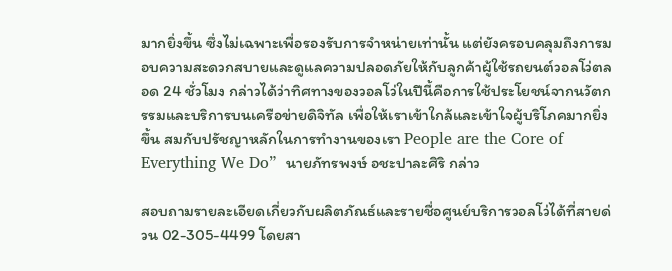มากยิ่งขึ้น ซึ่งไม่เฉพาะเพื่อรองรับการจำหน่ายเท่านั้น แต่ยังครอบคลุมถึงการมอบความสะดวกสบายและดูแลความปลอดภัยให้กับลูกค้าผู้ใช้รถยนต์วอลโว่ตลอด 24 ชั่วโมง กล่าวได้ว่าทิศทางของวอลโว่ในปีนี้คือการใช้ประโยชน์จากนวัตกรรมและบริการบนเครือข่ายดิจิทัล เพื่อให้เราเข้าใกล้และเข้าใจผู้บริโภคมากยิ่งขึ้น สมกับปรัชญาหลักในการทำงานของเรา People are the Core of Everything We Do”  นายภัทรพงษ์ อชะปาละศิริ กล่าว

สอบถามรายละเอียดเกี่ยวกับผลิตภัณธ์และรายชื่อศูนย์บริการวอลโว่ได้ที่สายด่วน 02-305-4499 โดยสา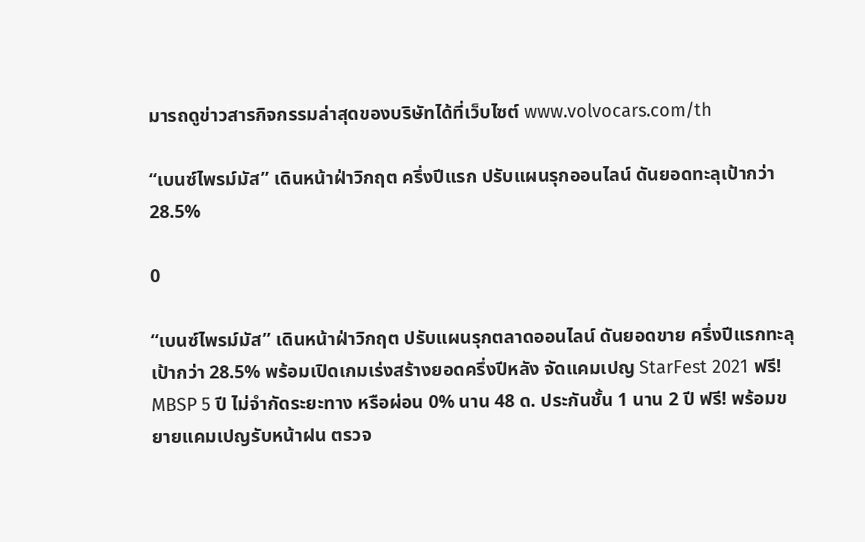มารถดูข่าวสารกิจกรรมล่าสุดของบริษัทได้ที่เว็บไซต์ www.volvocars.com/th

“เบนซ์ไพรม์มัส” เดินหน้าฝ่าวิกฤต ครึ่งปีแรก ปรับแผนรุกออนไลน์ ดันยอดทะลุเป้ากว่า 28.5%

0

“เบนซ์ไพรม์มัส” เดินหน้าฝ่าวิกฤต ปรับแผนรุกตลาดออนไลน์ ดันยอดขาย ครึ่งปีแรกทะลุเป้ากว่า 28.5% พร้อมเปิดเกมเร่งสร้างยอดครึ่งปีหลัง จัดแคมเปญ StarFest 2021 ฟรี! MBSP 5 ปี ไม่จำกัดระยะทาง หรือผ่อน 0% นาน 48 ด. ประกันชั้น 1 นาน 2 ปี ฟรี! พร้อมขยายแคมเปญรับหน้าฝน ตรวจ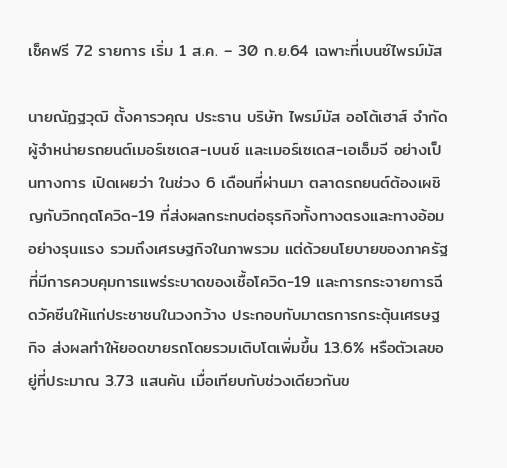เช็คฟรี 72 รายการ เริ่ม 1 ส.ค. – 30 ก.ย.64 เฉพาะที่เบนซ์ไพรม์มัส

นายณัฏฐวุฒิ ตั้งคารวคุณ ประธาน บริษัท ไพรม์มัส ออโต้เฮาส์ จำกัด ผู้จำหน่ายรถยนต์เมอร์เซเดส-เบนซ์ และเมอร์เซเดส-เอเอ็มจี อย่างเป็นทางการ เปิดเผยว่า ในช่วง 6 เดือนที่ผ่านมา ตลาดรถยนต์ต้องเผชิญกับวิกฤตโควิด-19 ที่ส่งผลกระทบต่อธุรกิจทั้งทางตรงและทางอ้อมอย่างรุนแรง รวมถึงเศรษฐกิจในภาพรวม แต่ด้วยนโยบายของภาครัฐที่มีการควบคุมการแพร่ระบาดของเชื้อโควิด-19 และการกระจายการฉีดวัคซีนให้แก่ประชาชนในวงกว้าง ประกอบกับมาตรการกระตุ้นเศรษฐกิจ ส่งผลทำให้ยอดขายรถโดยรวมเติบโตเพิ่มขึ้น 13.6% หรือตัวเลขอยู่ที่ประมาณ 3.73 แสนคัน เมื่อเทียบกับช่วงเดียวกันข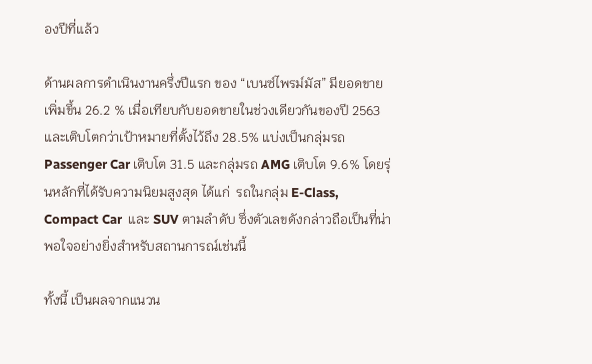องปีที่แล้ว

ด้านผลการดำเนินงานครึ่งปีแรก ของ “เบนซ์ไพรม์มัส” มียอดขายเพิ่มขึ้น 26.2 % เมื่อเทียบกับยอดขายในช่วงเดียวกันของปี 2563 และเติบโตกว่าเป้าหมายที่ตั้งไว้ถึง 28.5% แบ่งเป็นกลุ่มรถ Passenger Car เติบโต 31.5 และกลุ่มรถ AMG เติบโต 9.6% โดยรุ่นหลักที่ได้รับความนิยมสูงสุด ได้แก่  รถในกลุ่ม E-Class, Compact Car  และ SUV ตามลำดับ ซึ่งตัวเลขดังกล่าวถือเป็นที่น่าพอใจอย่างยิ่งสำหรับสถานการณ์เช่นนี้

ทั้งนี้ เป็นผลจากแนวน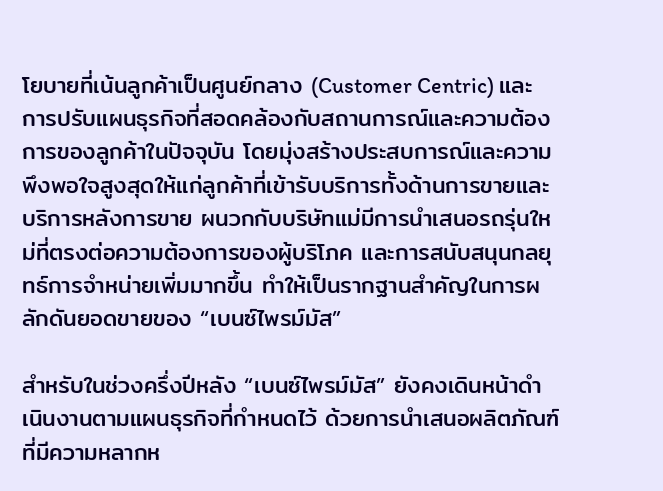โยบายที่เน้นลูกค้าเป็นศูนย์กลาง (Customer Centric) และการปรับแผนธุรกิจที่สอดคล้องกับสถานการณ์และความต้องการของลูกค้าในปัจจุบัน โดยมุ่งสร้างประสบการณ์และความพึงพอใจสูงสุดให้แก่ลูกค้าที่เข้ารับบริการทั้งด้านการขายและบริการหลังการขาย ผนวกกับบริษัทแม่มีการนำเสนอรถรุ่นใหม่ที่ตรงต่อความต้องการของผู้บริโภค และการสนับสนุนกลยุทธ์การจำหน่ายเพิ่มมากขึ้น ทำให้เป็นรากฐานสำคัญในการผลักดันยอดขายของ “เบนซ์ไพรม์มัส”

สำหรับในช่วงครึ่งปีหลัง “เบนซ์ไพรม์มัส” ยังคงเดินหน้าดำเนินงานตามแผนธุรกิจที่กำหนดไว้ ด้วยการนำเสนอผลิตภัณฑ์ที่มีความหลากห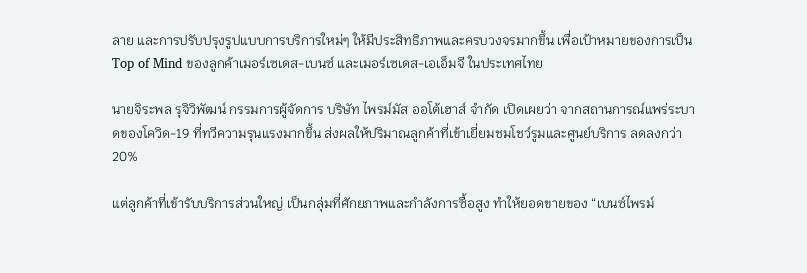ลาย และการปรับปรุงรูปแบบการบริการใหม่ๆ ให้มีประสิทธิภาพและครบวงจรมากขึ้น เพื่อเป้าหมายของการเป็น Top of Mind ของลูกค้าเมอร์เซเดส-เบนซ์ และเมอร์เซเดส-เอเอ็มจี ในประเทศไทย

นายจิระพล รุจิวิพัฒน์ กรรมการผู้จัดการ บริษัท ไพรม์มัส ออโต้เฮาส์ จำกัด เปิดเผยว่า จากสถานการณ์แพร่ระบาดของโควิด-19 ที่ทวีความรุนแรงมากขึ้น ส่งผลให้ปริมาณลูกค้าที่เข้าเยี่ยมชมโชว์รูมและศูนย์บริการ ลดลงกว่า 20%

แต่ลูกค้าที่เข้ารับบริการส่วนใหญ่ เป็นกลุ่มที่ศักยภาพและกำลังการซื้อสูง ทำให้ยอดขายของ “เบนซ์ไพรม์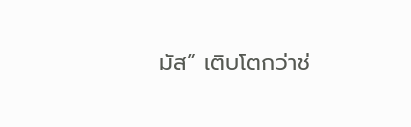มัส” เติบโตกว่าช่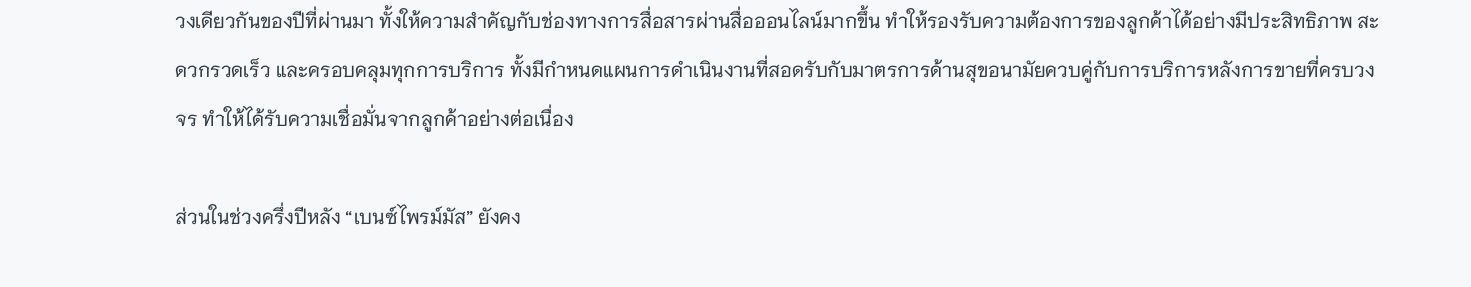วงเดียวกันของปีที่ผ่านมา ทั้งให้ความสำคัญกับช่องทางการสื่อสารผ่านสื่อออนไลน์มากขึ้น ทำให้รองรับความต้องการของลูกค้าได้อย่างมีประสิทธิภาพ สะดวกรวดเร็ว และครอบคลุมทุกการบริการ ทั้งมีกำหนดแผนการดำเนินงานที่สอดรับกับมาตรการด้านสุขอนามัยควบคู่กับการบริการหลังการขายที่ครบวงจร ทำให้ได้รับความเชื่อมั่นจากลูกค้าอย่างต่อเนื่อง

ส่วนในช่วงครึ่งปีหลัง “เบนซ์ไพรม์มัส” ยังคง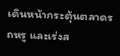เดินหน้ากระตุ้นตลาดรถหรู และเร่งส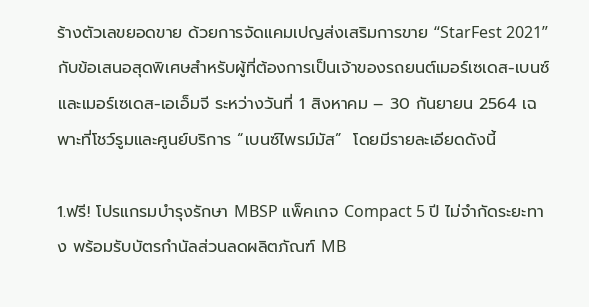ร้างตัวเลขยอดขาย ด้วยการจัดแคมเปญส่งเสริมการขาย “StarFest 2021” กับข้อเสนอสุดพิเศษสำหรับผู้ที่ต้องการเป็นเจ้าของรถยนต์เมอร์เซเดส-เบนซ์ และเมอร์เซเดส-เอเอ็มจี ระหว่างวันที่ 1 สิงหาคม – 30 กันยายน 2564 เฉพาะที่โชว์รูมและศูนย์บริการ “เบนซ์ไพรม์มัส”  โดยมีรายละเอียดดังนี้

1.ฟรี! โปรแกรมบำรุงรักษา MBSP แพ็คเกจ Compact 5 ปี ไม่จำกัดระยะทาง พร้อมรับบัตรกำนัลส่วนลดผลิตภัณฑ์ MB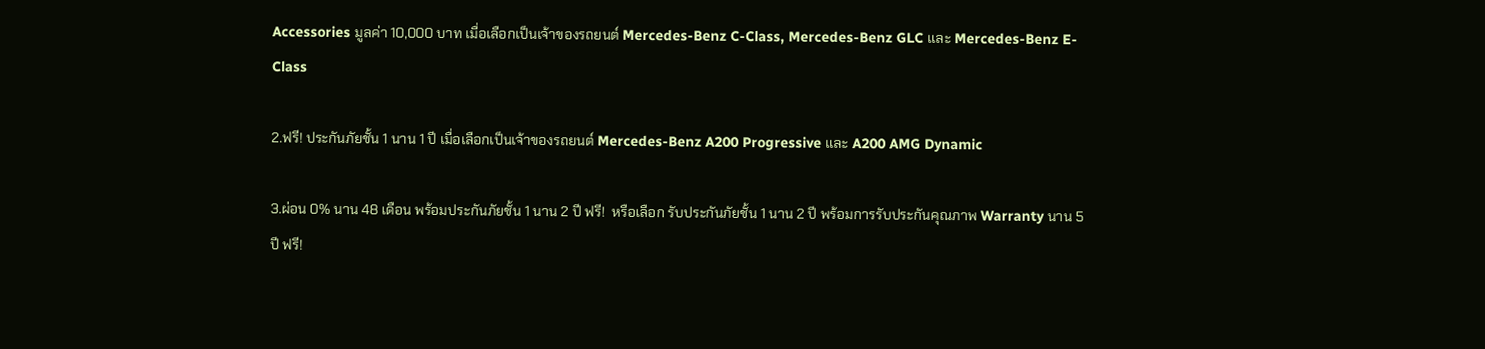Accessories มูลค่า 10,000 บาท เมื่อเลือกเป็นเจ้าของรถยนต์ Mercedes-Benz C-Class, Mercedes-Benz GLC และ Mercedes-Benz E-Class

2.ฟรี! ประกันภัยชั้น 1 นาน 1 ปี เมื่อเลือกเป็นเจ้าของรถยนต์ Mercedes-Benz A200 Progressive และ A200 AMG Dynamic

3.ผ่อน 0% นาน 48 เดือน พร้อมประกันภัยชั้น 1 นาน 2 ปี ฟรี!  หรือเลือก รับประกันภัยชั้น 1 นาน 2 ปี พร้อมการรับประกันคุณภาพ Warranty นาน 5 ปี ฟรี!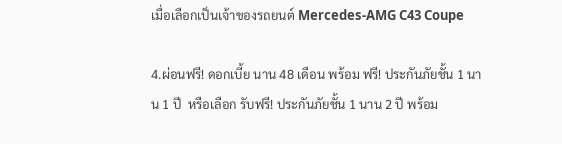เมื่อเลือกเป็นเจ้าของรถยนต์ Mercedes-AMG C43 Coupe

4.ผ่อนฟรี! ดอกเบี้ย นาน 48 เดือน พร้อม ฟรี! ประกันภัยชั้น 1 นาน 1 ปี  หรือเลือก รับฟรี! ประกันภัยชั้น 1 นาน 2 ปี พร้อม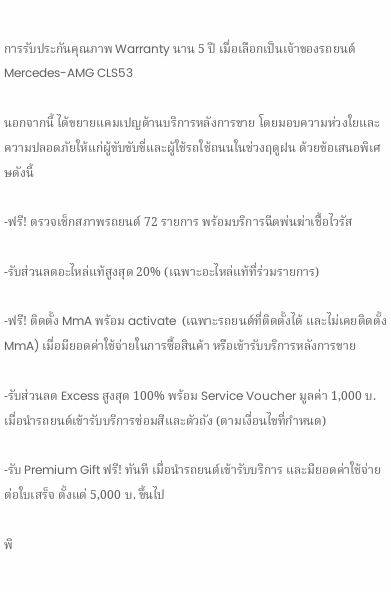การรับประกันคุณภาพ Warranty นาน 5 ปี เมื่อเลือกเป็นเจ้าของรถยนต์ Mercedes-AMG CLS53

นอกจากนี้ ได้ขยายแคมเปญด้านบริการหลังการขาย โดยมอบความห่วงใยและความปลอดภัยให้แก่ผู้ขับขับขี่และผู้ใช้รถใช้ถนนในช่วงฤดูฝน ด้วยข้อเสนอพิเศษดังนี้

-ฟรี! ตรวจเช็กสภาพรถยนต์ 72 รายการ พร้อมบริการฉีดพ่นฆ่าเชื้อไวรัส

-รับส่วนลดอะไหล่แท้สูงสุด 20% (เฉพาะอะไหล่แท้ที่ร่วมรายการ)

-ฟรี! ติดตั้ง MmA พร้อม activate  (เฉพาะรถยนต์ที่ติดตั้งได้ และไม่เคยติดตั้ง MmA) เมื่อมียอดค่าใช้จ่ายในการซื้อสินค้า หรือเข้ารับบริการหลังการขาย

-รับส่วนลด Excess สูงสุด 100% พร้อม Service Voucher มูลค่า 1,000 บ. เมื่อนำรถยนต์เข้ารับบริการซ่อมสีและตัวถัง (ตามเงื่อนไขที่กำหนด)

-รับ Premium Gift ฟรี! ทันที เมื่อนำรถยนต์เข้ารับบริการ และมียอดค่าใช้จ่ายต่อใบเสร็จ ตั้งแต่ 5,000 บ. ขึ้นไป

พิ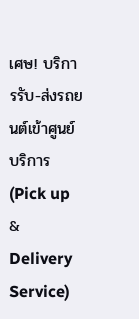เศษ! บริการรับ-ส่งรถยนต์เข้าศูนย์บริการ  (Pick up & Delivery Service)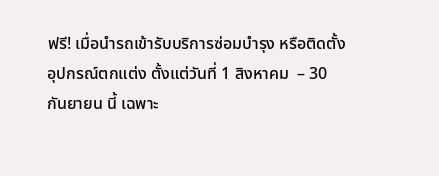ฟรี! เมื่อนำรถเข้ารับบริการซ่อมบำรุง หรือติดตั้งอุปกรณ์ตกแต่ง ตั้งแต่วันที่ 1 สิงหาคม  – 30 กันยายน นี้ เฉพาะ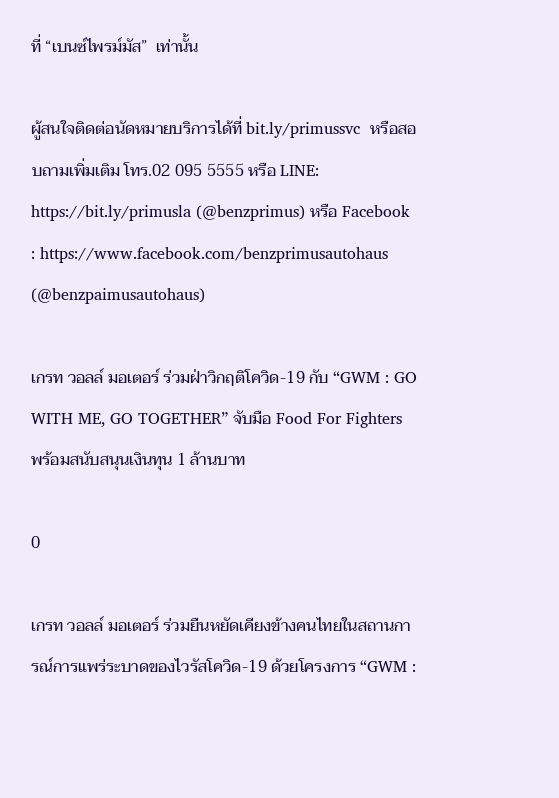ที่ “เบนซ์ไพรม์มัส”  เท่านั้น

ผู้สนใจติดต่อนัดหมายบริการได้ที่ bit.ly/primussvc  หรือสอบถามเพิ่มเติม โทร.02 095 5555 หรือ LINE: https://bit.ly/primusla (@benzprimus) หรือ Facebook : https://www.facebook.com/benzprimusautohaus (@benzpaimusautohaus)

เกรท วอลล์ มอเตอร์ ร่วมฝ่าวิกฤติโควิด-19 กับ “GWM : GO WITH ME, GO TOGETHER” จับมือ Food For Fighters พร้อมสนับสนุนเงินทุน 1 ล้านบาท

0

เกรท วอลล์ มอเตอร์ ร่วมยืนหยัดเคียงข้างคนไทยในสถานการณ์การแพร่ระบาดของไวรัสโควิด-19 ด้วยโครงการ “GWM :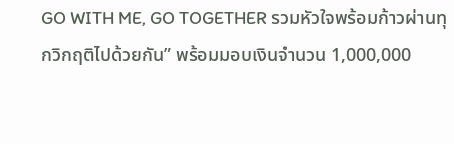GO WITH ME, GO TOGETHER รวมหัวใจพร้อมก้าวผ่านทุกวิกฤติไปด้วยกัน” พร้อมมอบเงินจำนวน 1,000,000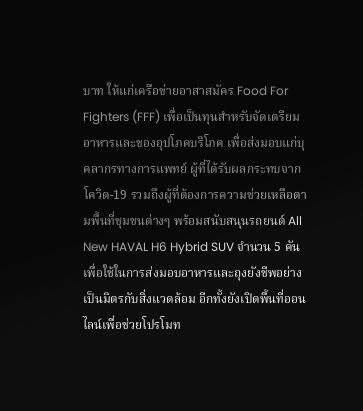บาท ให้แก่เครือข่ายอาสาสมัคร Food For Fighters (FFF) เพื่อเป็นทุนสำหรับจัดเตรียมอาหารและของอุปโภคบริโภค เพื่อส่งมอบแก่บุคลากรทางการแพทย์ ผู้ที่ได้รับผลกระทบจากโควิด-19 รวมถึงผู้ที่ต้องการความช่วยเหลือตามพื้นที่ชุมชนต่างๆ พร้อมสนับสนุนรถยนต์ All New HAVAL H6 Hybrid SUV จำนวน 5 คันเพื่อใช้ในการส่งมอบอาหารและถุงยังชีพอย่างเป็นมิตรกับสิ่งแวดล้อม อีกทั้งยังเปิดพื้นที่ออนไลน์เพื่อช่วยโปรโมท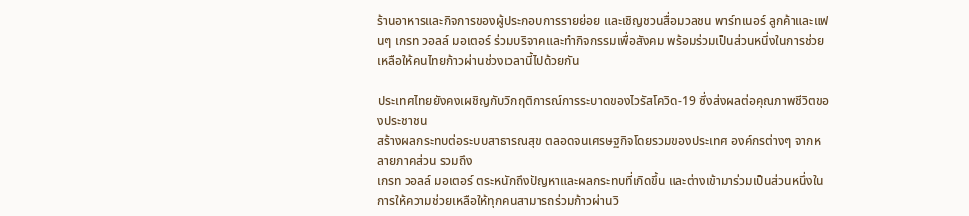ร้านอาหารและกิจการของผู้ประกอบการรายย่อย และเชิญชวนสื่อมวลชน พาร์ทเนอร์ ลูกค้าและแฟนๆ เกรท วอลล์ มอเตอร์ ร่วมบริจาคและทำกิจกรรมเพื่อสังคม พร้อมร่วมเป็นส่วนหนึ่งในการช่วยเหลือให้คนไทยก้าวผ่านช่วงเวลานี้ไปด้วยกัน

ประเทศไทยยังคงเผชิญกับวิกฤติการณ์การระบาดของไวรัสโควิด-19 ซึ่งส่งผลต่อคุณภาพชีวิตของประชาชน
สร้างผลกระทบต่อระบบสาธารณสุข ตลอดจนเศรษฐกิจโดยรวมของประเทศ องค์กรต่างๆ จากหลายภาคส่วน รวมถึง
เกรท วอลล์ มอเตอร์ ตระหนักถึงปัญหาและผลกระทบที่เกิดขึ้น และต่างเข้ามาร่วมเป็นส่วนหนึ่งในการให้ความช่วยเหลือให้ทุกคนสามารถร่วมก้าวผ่านวิ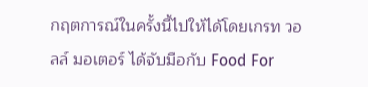กฤตการณ์ในครั้งนี้ไปให้ได้โดยเกรท วอลล์ มอเตอร์ ได้จับมือกับ Food For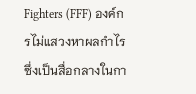Fighters (FFF) องค์กรไม่แสวงหาผลกำไร ซึ่งเป็นสื่อกลางในกา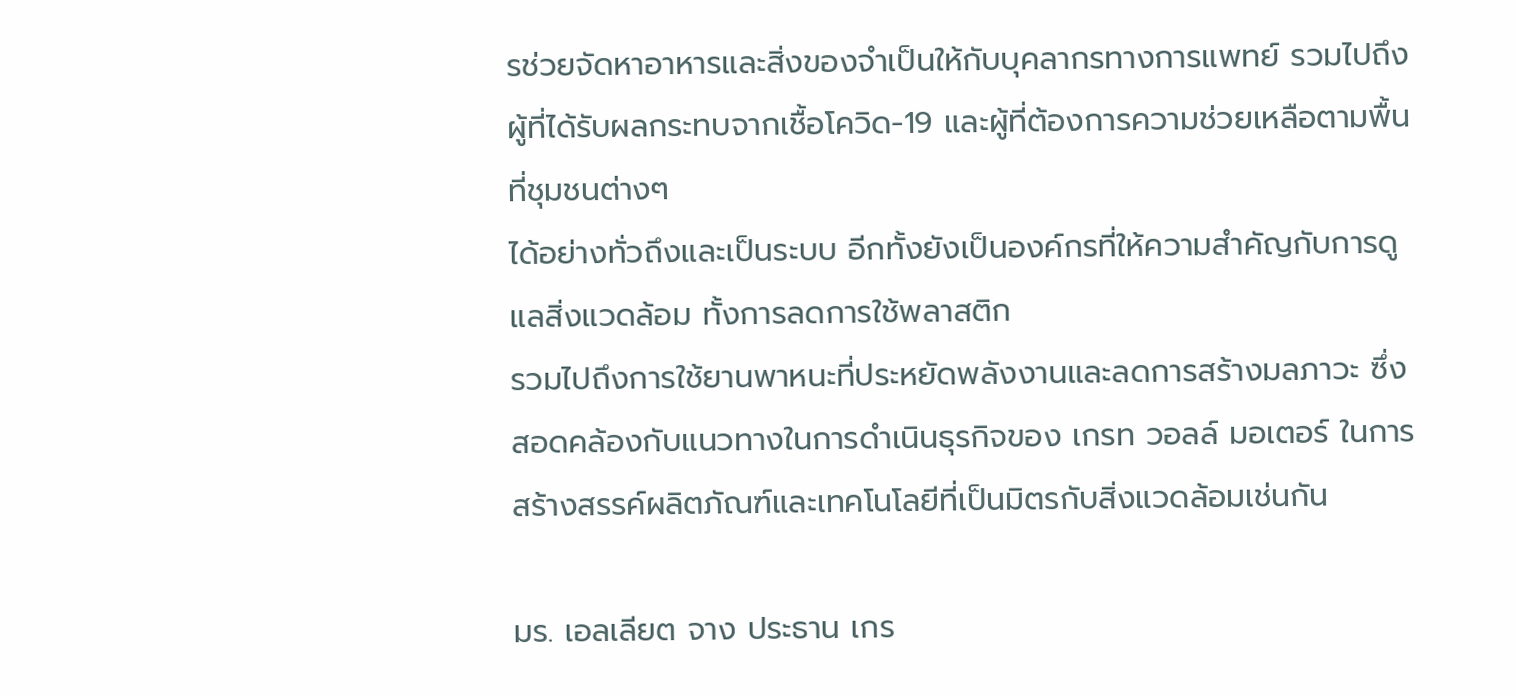รช่วยจัดหาอาหารและสิ่งของจำเป็นให้กับบุคลากรทางการแพทย์ รวมไปถึงผู้ที่ได้รับผลกระทบจากเชื้อโควิด-19 และผู้ที่ต้องการความช่วยเหลือตามพื้นที่ชุมชนต่างๆ
ได้อย่างทั่วถึงและเป็นระบบ อีกทั้งยังเป็นองค์กรที่ให้ความสำคัญกับการดูแลสิ่งแวดล้อม ทั้งการลดการใช้พลาสติก
รวมไปถึงการใช้ยานพาหนะที่ประหยัดพลังงานและลดการสร้างมลภาวะ ซึ่งสอดคล้องกับแนวทางในการดำเนินธุรกิจของ เกรท วอลล์ มอเตอร์ ในการสร้างสรรค์ผลิตภัณฑ์และเทคโนโลยีที่เป็นมิตรกับสิ่งแวดล้อมเช่นกัน

มร. เอลเลียต จาง ประธาน เกร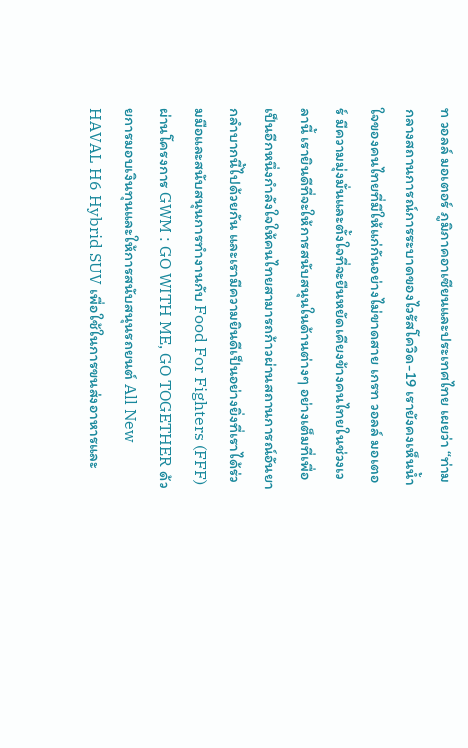ท วอลล์ มอเตอร์ ภูมิภาคอาเซียนและประเทศไทย เผยว่า “ท่ามกลางสถานการณ์การระบาดของไวรัสโควิด-19 เรายังคงเห็นน้ำใจของคนไทยที่มีให้แก่กันอย่างไม่ขาดสาย เกรท วอลล์ มอเตอร์ มีความมุ่งมั่นและตั้งใจที่จะยืนหยัดเคียงข้างคนไทยในช่วงเวลานี้ เรายินดีที่จะให้การสนับสนุนในด้านต่างๆ อย่างเต็มที่เพื่อเป็นอีกหนึ่งกำลังใจให้คนไทยสามารถก้าวผ่านสถานการณ์อันยากลำบากนี้ไปด้วยกัน และเรามีความยินดีเป็นอย่างยิ่งที่เราได้ร่วมมือและสนับสนุนการทำงานกับ Food For Fighters (FFF) ผ่านโครงการ GWM : GO WITH ME, GO TOGETHER ด้วยการมอบเงินทุนและให้การสนับสนุนรถยนต์ All New HAVAL H6 Hybrid SUV เพื่อใช้ในการขนส่งอาหารและ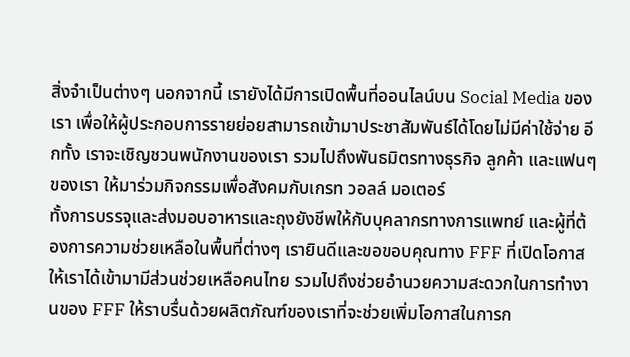สิ่งจำเป็นต่างๆ นอกจากนี้ เรายังได้มีการเปิดพื้นที่ออนไลน์บน Social Media ของเรา เพื่อให้ผู้ประกอบการรายย่อยสามารถเข้ามาประชาสัมพันธ์ได้โดยไม่มีค่าใช้จ่าย อีกทั้ง เราจะเชิญชวนพนักงานของเรา รวมไปถึงพันธมิตรทางธุรกิจ ลูกค้า และแฟนๆ ของเรา ให้มาร่วมกิจกรรมเพื่อสังคมกับเกรท วอลล์ มอเตอร์
ทั้งการบรรจุและส่งมอบอาหารและถุงยังชีพให้กับบุคลากรทางการแพทย์ และผู้ที่ต้องการความช่วยเหลือในพื้นที่ต่างๆ เรายินดีและขอขอบคุณทาง FFF ที่เปิดโอกาสให้เราได้เข้ามามีส่วนช่วยเหลือคนไทย รวมไปถึงช่วยอำนวยความสะดวกในการทำงานของ FFF ให้ราบรื่นด้วยผลิตภัณฑ์ของเราที่จะช่วยเพิ่มโอกาสในการก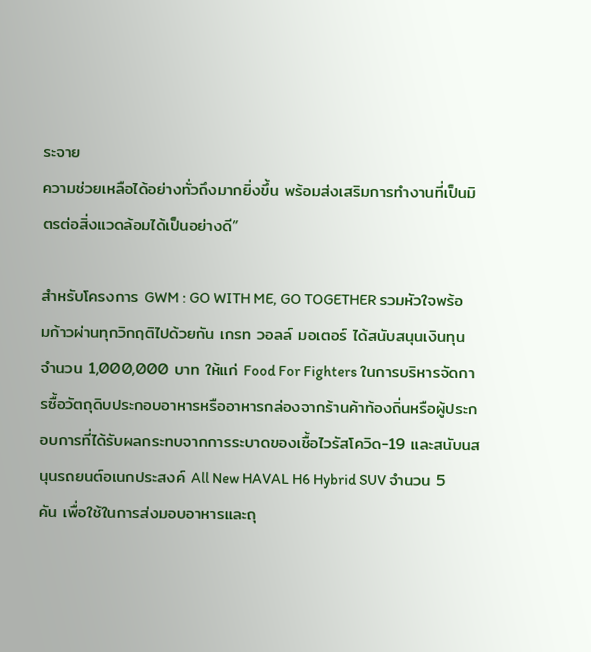ระจาย
ความช่วยเหลือได้อย่างทั่วถึงมากยิ่งขึ้น พร้อมส่งเสริมการทำงานที่เป็นมิตรต่อสิ่งแวดล้อมได้เป็นอย่างดี”

สำหรับโครงการ GWM : GO WITH ME, GO TOGETHER รวมหัวใจพร้อมก้าวผ่านทุกวิกฤติไปด้วยกัน เกรท วอลล์ มอเตอร์ ได้สนับสนุนเงินทุน จำนวน 1,000,000 บาท ให้แก่ Food For Fighters ในการบริหารจัดการซื้อวัตถุดิบประกอบอาหารหรืออาหารกล่องจากร้านค้าท้องถิ่นหรือผู้ประกอบการที่ได้รับผลกระทบจากการระบาดของเชื้อไวรัสโควิด-19 และสนับนสนุนรถยนต์อเนกประสงค์ All New HAVAL H6 Hybrid SUV จำนวน 5 คัน เพื่อใช้ในการส่งมอบอาหารและถุ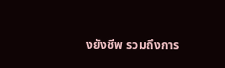งยังชีพ รวมถึงการ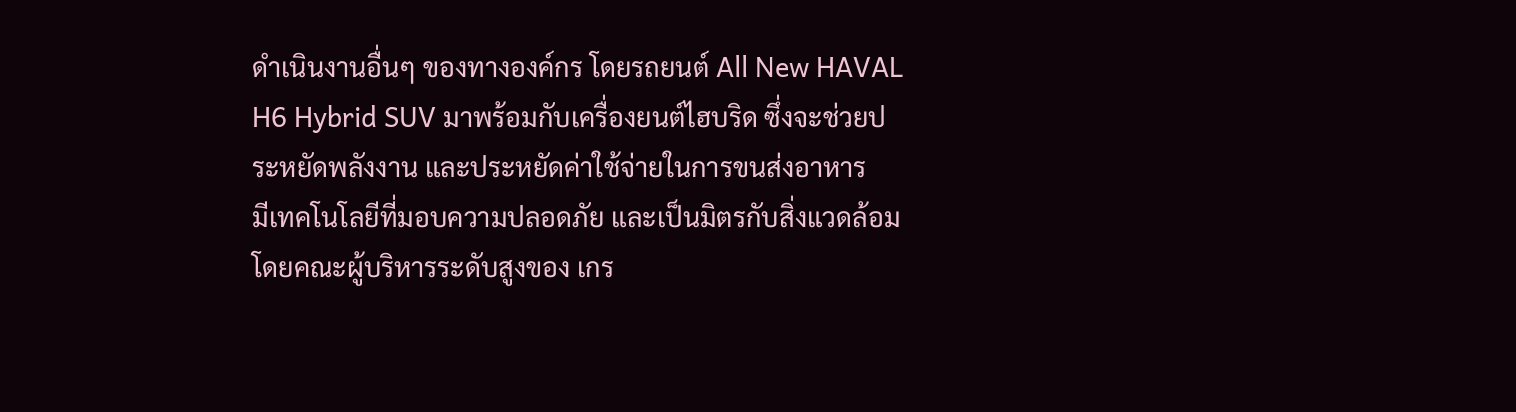ดำเนินงานอื่นๆ ของทางองค์กร โดยรถยนต์ All New HAVAL H6 Hybrid SUV มาพร้อมกับเครื่องยนต์ไฮบริด ซึ่งจะช่วยประหยัดพลังงาน และประหยัดค่าใช้จ่ายในการขนส่งอาหาร
มีเทคโนโลยีที่มอบความปลอดภัย และเป็นมิตรกับสิ่งแวดล้อม โดยคณะผู้บริหารระดับสูงของ เกร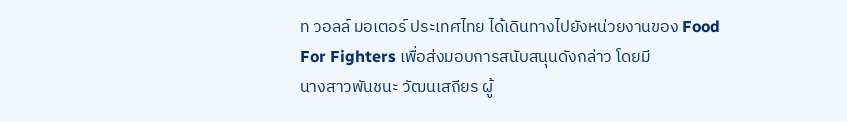ท วอลล์ มอเตอร์ ประเทศไทย ได้เดินทางไปยังหน่วยงานของ Food For Fighters เพื่อส่งมอบการสนับสนุนดังกล่าว โดยมี
นางสาวพันชนะ วัฒนเสถียร ผู้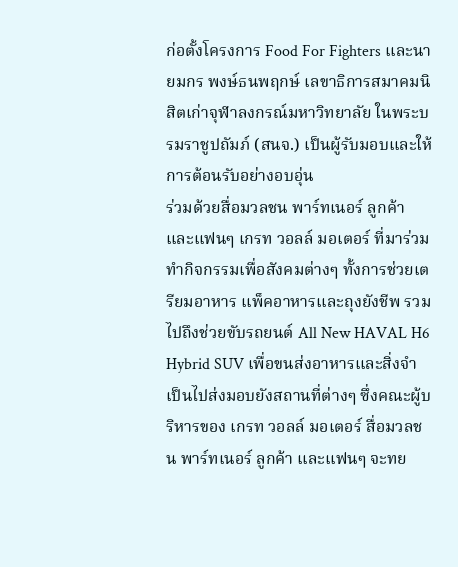ก่อตั้งโครงการ Food For Fighters และนายมกร พงษ์ธนพฤกษ์ เลขาธิการสมาคมนิสิตเก่าจุฬาลงกรณ์มหาวิทยาลัย ในพระบรมราชูปถัมภ์ (สนจ.) เป็นผู้รับมอบและให้การต้อนรับอย่างอบอุ่น
ร่วมด้วยสื่อมวลชน พาร์ทเนอร์ ลูกค้า และแฟนๆ เกรท วอลล์ มอเตอร์ ที่มาร่วมทำกิจกรรมเพื่อสังคมต่างๆ ทั้งการช่วยเตรียมอาหาร แพ็คอาหารและถุงยังชีพ รวมไปถึงช่วยขับรถยนต์ All New HAVAL H6 Hybrid SUV เพื่อขนส่งอาหารและสิ่งจำเป็นไปส่งมอบยังสถานที่ต่างๆ ซึ่งคณะผู้บริหารของ เกรท วอลล์ มอเตอร์ สื่อมวลชน พาร์ทเนอร์ ลูกค้า และแฟนๆ จะทย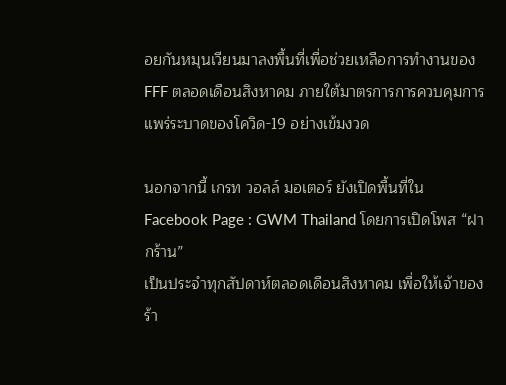อยกันหมุนเวียนมาลงพื้นที่เพื่อช่วยเหลือการทำงานของ FFF ตลอดเดือนสิงหาคม ภายใต้มาตรการการควบคุมการแพร่ระบาดของโควิด-19 อย่างเข้มงวด

นอกจากนี้ เกรท วอลล์ มอเตอร์ ยังเปิดพื้นที่ใน Facebook Page : GWM Thailand โดยการเปิดโพส “ฝากร้าน”
เป็นประจำทุกสัปดาห์ตลอดเดือนสิงหาคม เพื่อให้เจ้าของร้า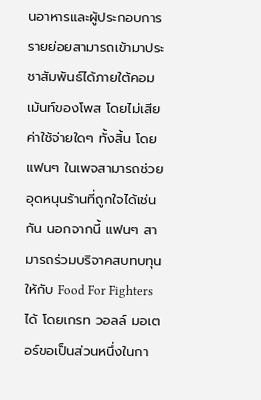นอาหารและผู้ประกอบการรายย่อยสามารถเข้ามาประชาสัมพันธ์ได้ภายใต้คอมเม้นท์ของโพส โดยไม่เสียค่าใช้จ่ายใดๆ ทั้งสิ้น โดยแฟนๆ ในเพจสามารถช่วยอุดหนุนร้านที่ถูกใจได้เช่นกัน นอกจากนี้ แฟนๆ สามารถร่วมบริจาคสบทบทุนให้กับ Food For Fighters ได้ โดยเกรท วอลล์ มอเตอร์ขอเป็นส่วนหนึ่งในกา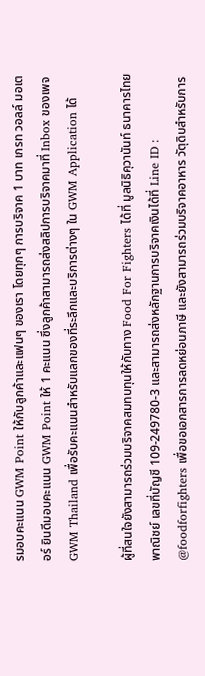รมอบคะแนน GWM Point ให้กับลูกค้าและแฟนๆ ของเรา โดยทุกๆ การบริจาค 1 บาท เกรท วอลล์ มอเตอร์ ยินดีมอบคะแนน GWM Point ให้ 1 คะแนน ซึ่งลูกค้าสามารถส่งสลิปการบริจาคมาที่ Inbox ของเพจ GWM Thailand เพื่อรับคะแนนสำหรับแลกของที่ระลึกและบริการต่างๆ ใน GWM Application ได้

ผู้ที่สนใจยังสามารถร่วมบริจาคสมทบทุนให้กับทาง Food For Fighters ได้ที่ มูลนิธิคุวานันท์ ธนาคารไทยพาณิชย์ เลขที่บัญชี 109-249780-3 และสามารถส่งหลักฐานการบริจาคเงินได้ที่ Line ID : @foodforfighters เพื่อขอเอกสารการลดหย่อนภาษี และยังสามารถร่วมบริจาคอาหาร วัตุดิบสำหรับการ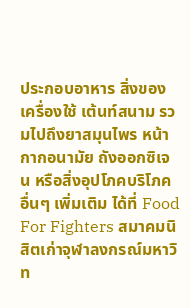ประกอบอาหาร สิ่งของเครื่องใช้ เต้นท์สนาม รวมไปถึงยาสมุนไพร หน้ากากอนามัย ถังออกซิเจน หรือสิ่งอุปโภคบริโภคอื่นๆ เพิ่มเติม ได้ที่ Food For Fighters สมาคมนิสิตเก่าจุฬาลงกรณ์มหาวิท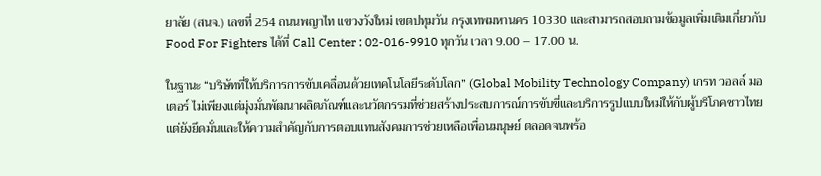ยาลัย (สนจ.) เลขที่ 254 ถนนพญาไท แขวงวังใหม่ เขตปทุมวัน กรุงเทพมหานคร 10330 และสามารถสอบถามข้อมูลเพิ่มเติมเกี่ยวกับ Food For Fighters ได้ที่ Call Center : 02-016-9910 ทุกวัน เวลา 9.00 – 17.00 น.

ในฐานะ “บริษัทที่ให้บริการการขับเคลื่อนด้วยเทคโนโลยีระดับโลก” (Global Mobility Technology Company) เกรท วอลล์ มอเตอร์ ไม่เพียงแต่มุ่งมั่นพัฒนาผลิตภัณฑ์และนวัตกรรมที่ช่วยสร้างประสบการณ์การขับขี่และบริการรูปแบบใหม่ให้กับผู้บริโภคชาวไทย แต่ยังยึดมั่นและให้ความสำคัญกับการตอบแทนสังคมการช่วยเหลือเพื่อนมนุษย์ ตลอดจนพร้อ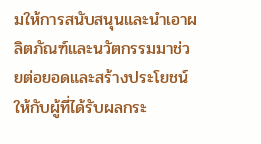มให้การสนับสนุนและนำเอาผลิตภัณฑ์และนวัตกรรมมาช่วยต่อยอดและสร้างประโยชน์ให้กับผู้ที่ได้รับผลกระ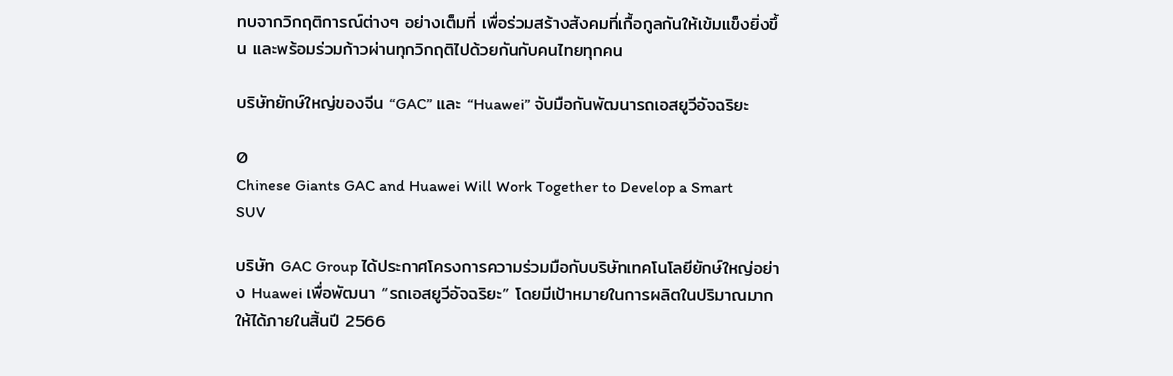ทบจากวิกฤติการณ์ต่างๆ อย่างเต็มที่ เพื่อร่วมสร้างสังคมที่เกื้อกูลกันให้เข้มแข็งยิ่งขึ้น และพร้อมร่วมก้าวผ่านทุกวิกฤติไปด้วยกันกับคนไทยทุกคน

บริษัทยักษ์ใหญ่ของจีน “GAC” และ “Huawei” จับมือกันพัฒนารถเอสยูวีอัจฉริยะ

0
Chinese Giants GAC and Huawei Will Work Together to Develop a Smart SUV

บริษัท GAC Group ได้ประกาศโครงการความร่วมมือกับบริษัทเทคโนโลยียักษ์ใหญ่อย่าง Huawei เพื่อพัฒนา “รถเอสยูวีอัจฉริยะ” โดยมีเป้าหมายในการผลิตในปริมาณมากให้ได้ภายในสิ้นปี 2566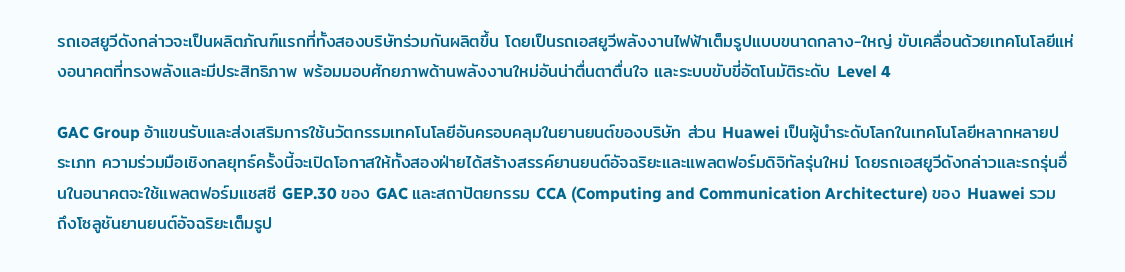รถเอสยูวีดังกล่าวจะเป็นผลิตภัณฑ์แรกที่ทั้งสองบริษัทร่วมกันผลิตขึ้น โดยเป็นรถเอสยูวีพลังงานไฟฟ้าเต็มรูปแบบขนาดกลาง-ใหญ่ ขับเคลื่อนด้วยเทคโนโลยีแห่งอนาคตที่ทรงพลังและมีประสิทธิภาพ พร้อมมอบศักยภาพด้านพลังงานใหม่อันน่าตื่นตาตื่นใจ และระบบขับขี่อัตโนมัติระดับ Level 4

GAC Group อ้าแขนรับและส่งเสริมการใช้นวัตกรรมเทคโนโลยีอันครอบคลุมในยานยนต์ของบริษัท ส่วน Huawei เป็นผู้นำระดับโลกในเทคโนโลยีหลากหลายประเภท ความร่วมมือเชิงกลยุทธ์ครั้งนี้จะเปิดโอกาสให้ทั้งสองฝ่ายได้สร้างสรรค์ยานยนต์อัจฉริยะและแพลตฟอร์มดิจิทัลรุ่นใหม่ โดยรถเอสยูวีดังกล่าวและรถรุ่นอื่นในอนาคตจะใช้แพลตฟอร์มแชสซี GEP.30 ของ GAC และสถาปัตยกรรม CCA (Computing and Communication Architecture) ของ Huawei รวมถึงโซลูชันยานยนต์อัจฉริยะเต็มรูป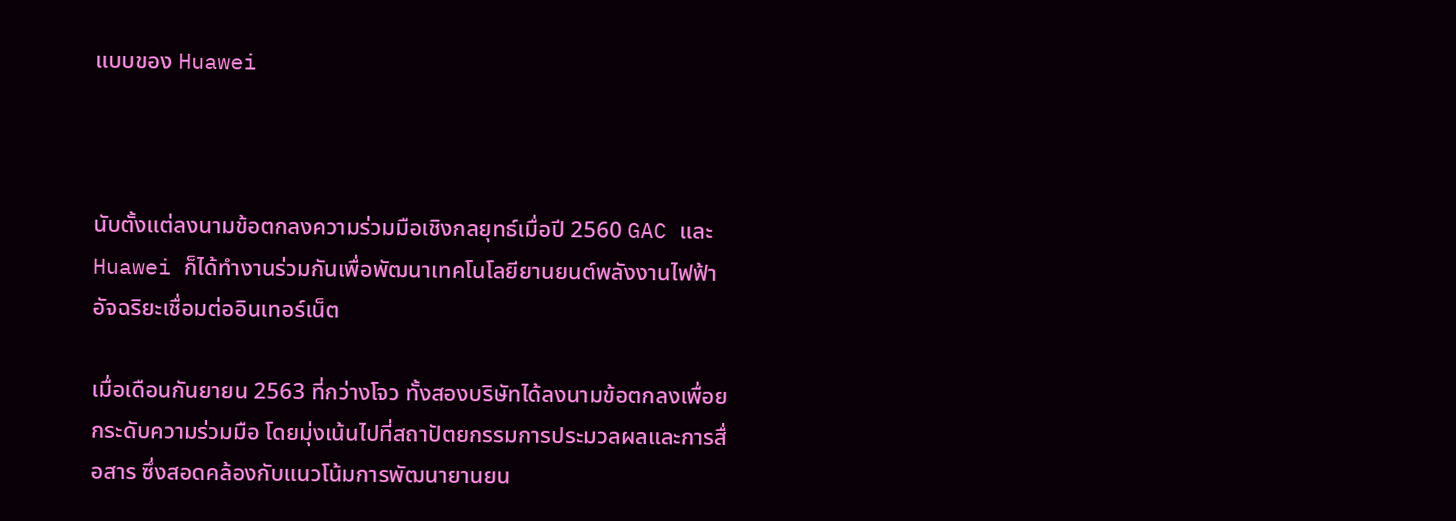แบบของ Huawei



นับตั้งแต่ลงนามข้อตกลงความร่วมมือเชิงกลยุทธ์เมื่อปี 2560 GAC และ Huawei ก็ได้ทำงานร่วมกันเพื่อพัฒนาเทคโนโลยียานยนต์พลังงานไฟฟ้าอัจฉริยะเชื่อมต่ออินเทอร์เน็ต

เมื่อเดือนกันยายน 2563 ที่กว่างโจว ทั้งสองบริษัทได้ลงนามข้อตกลงเพื่อยกระดับความร่วมมือ โดยมุ่งเน้นไปที่สถาปัตยกรรมการประมวลผลและการสื่อสาร ซึ่งสอดคล้องกับแนวโน้มการพัฒนายานยน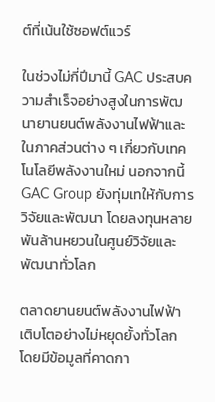ต์ที่เน้นใช้ซอฟต์แวร์

ในช่วงไม่กี่ปีมานี้ GAC ประสบความสำเร็จอย่างสูงในการพัฒนายานยนต์พลังงานไฟฟ้าและในภาคส่วนต่าง ๆ เกี่ยวกับเทคโนโลยีพลังงานใหม่ นอกจากนี้ GAC Group ยังทุ่มเทให้กับการวิจัยและพัฒนา โดยลงทุนหลายพันล้านหยวนในศูนย์วิจัยและพัฒนาทั่วโลก

ตลาดยานยนต์พลังงานไฟฟ้าเติบโตอย่างไม่หยุดยั้งทั่วโลก โดยมีข้อมูลที่คาดกา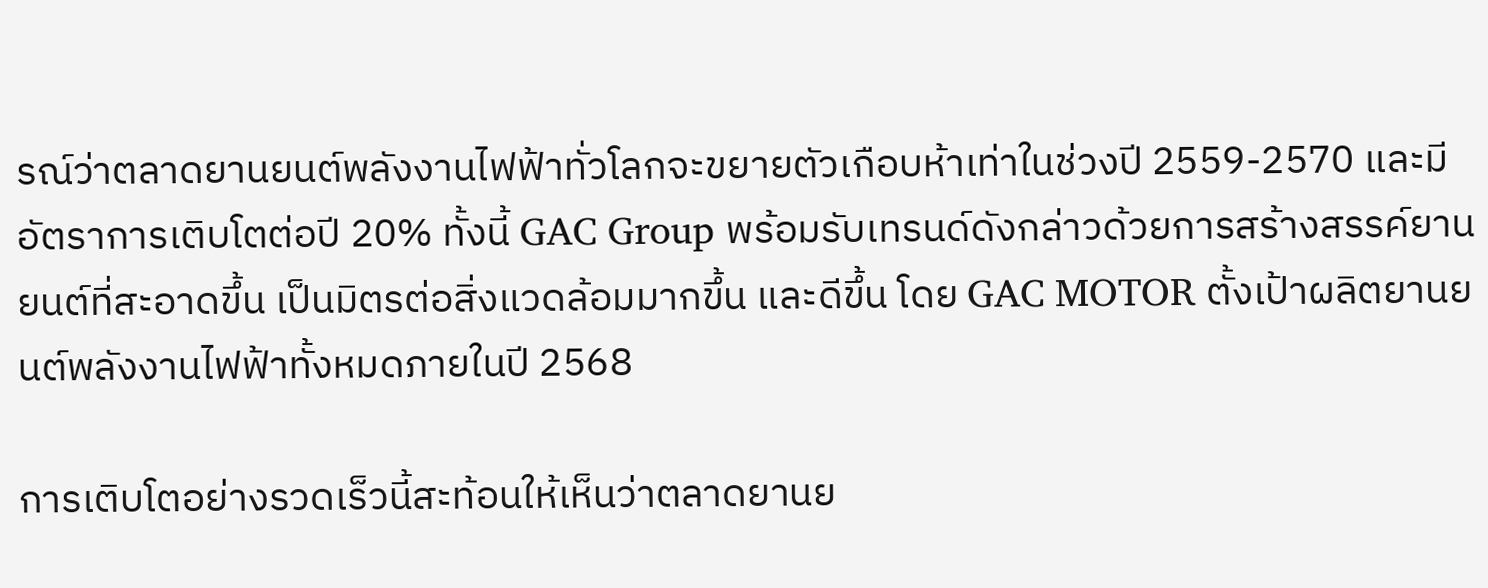รณ์ว่าตลาดยานยนต์พลังงานไฟฟ้าทั่วโลกจะขยายตัวเกือบห้าเท่าในช่วงปี 2559-2570 และมีอัตราการเติบโตต่อปี 20% ทั้งนี้ GAC Group พร้อมรับเทรนด์ดังกล่าวด้วยการสร้างสรรค์ยานยนต์ที่สะอาดขึ้น เป็นมิตรต่อสิ่งแวดล้อมมากขึ้น และดีขึ้น โดย GAC MOTOR ตั้งเป้าผลิตยานยนต์พลังงานไฟฟ้าทั้งหมดภายในปี 2568

การเติบโตอย่างรวดเร็วนี้สะท้อนให้เห็นว่าตลาดยานย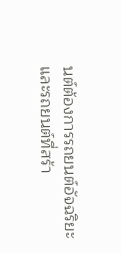นต์ต้องการรถยนต์อัจฉริยะและรถยนต์ที่สร้า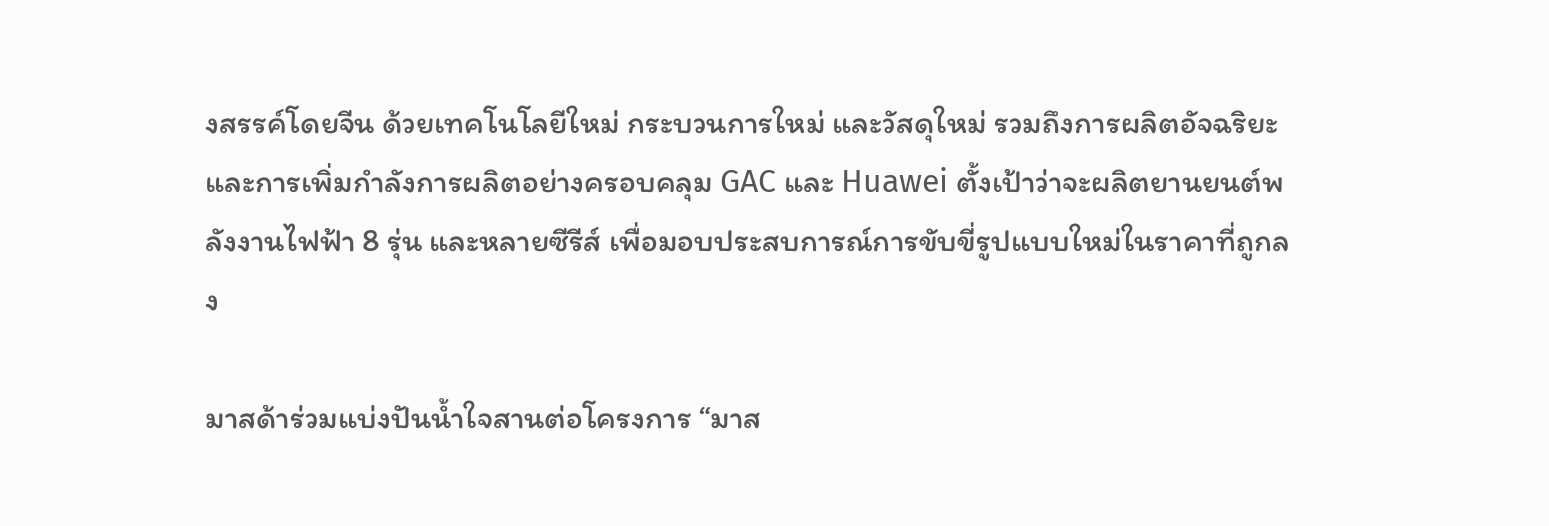งสรรค์โดยจีน ด้วยเทคโนโลยีใหม่ กระบวนการใหม่ และวัสดุใหม่ รวมถึงการผลิตอัจฉริยะและการเพิ่มกำลังการผลิตอย่างครอบคลุม GAC และ Huawei ตั้งเป้าว่าจะผลิตยานยนต์พลังงานไฟฟ้า 8 รุ่น และหลายซีรีส์ เพื่อมอบประสบการณ์การขับขี่รูปแบบใหม่ในราคาที่ถูกลง

มาสด้าร่วมแบ่งปันน้ำใจสานต่อโครงการ “มาส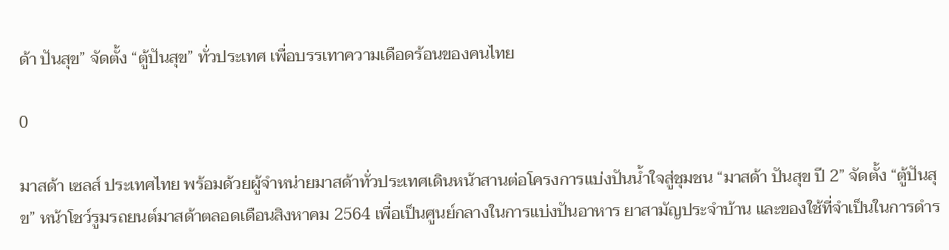ด้า ปันสุข” จัดตั้ง “ตู้ปันสุข” ทั่วประเทศ เพื่อบรรเทาความเดือดร้อนของคนไทย

0

มาสด้า เซลส์ ประเทศไทย พร้อมด้วยผู้จำหน่ายมาสด้าทั่วประเทศเดินหน้าสานต่อโครงการแบ่งปันน้ำใจสู่ชุมชน “มาสด้า ปันสุข ปี 2” จัดตั้ง “ตู้ปันสุข” หน้าโชว์รูมรถยนต์มาสด้าตลอดเดือนสิงหาคม 2564 เพื่อเป็นศูนย์กลางในการแบ่งปันอาหาร ยาสามัญประจำบ้าน และของใช้ที่จำเป็นในการดำร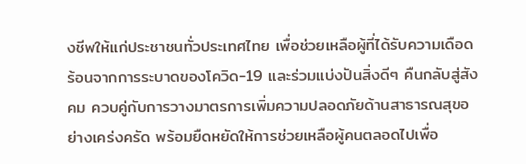งชีพให้แก่ประชาชนทั่วประเทศไทย เพื่อช่วยเหลือผู้ที่ได้รับความเดือดร้อนจากการระบาดของโควิด-19 และร่วมแบ่งปันสิ่งดีๆ คืนกลับสู่สังคม ควบคู่กับการวางมาตรการเพิ่มความปลอดภัยด้านสาธารณสุขอย่างเคร่งครัด พร้อมยืดหยัดให้การช่วยเหลือผู้คนตลอดไปเพื่อ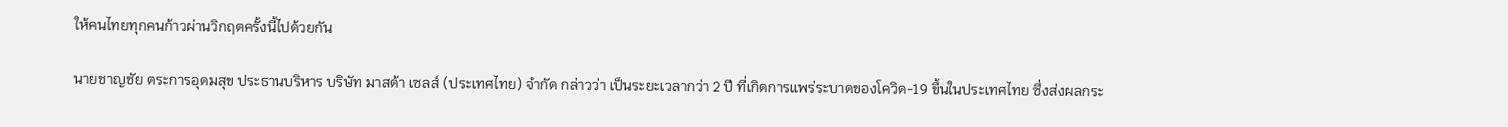ให้คนไทยทุกคนก้าวผ่านวิกฤตครั้งนี้ไปด้วยกัน

นายชาญชัย ตระการอุดมสุข ประธานบริหาร บริษัท มาสด้า เซลส์ (ประเทศไทย) จำกัด กล่าวว่า เป็นระยะเวลากว่า 2 ปี ที่เกิดการแพร่ระบาดของโควิด-19 ขึ้นในประเทศไทย ซึ่งส่งผลกระ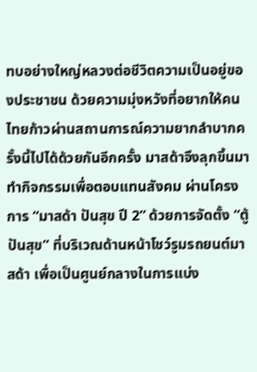ทบอย่างใหญ่หลวงต่อชีวิตความเป็นอยู่ของประชาชน ด้วยความมุ่งหวังที่อยากให้คนไทยก้าวผ่านสถานการณ์ความยากลำบากครั้งนี้ไปได้ด้วยกันอีกครั้ง มาสด้าจึงลุกขึ้นมาทำกิจกรรมเพื่อตอบแทนสังคม ผ่านโครงการ “มาสด้า ปันสุข ปี 2” ด้วยการจัดตั้ง “ตู้ปันสุข” ที่บริเวณด้านหน้าโชว์รูมรถยนต์มาสด้า เพื่อเป็นศูนย์กลางในการแบ่ง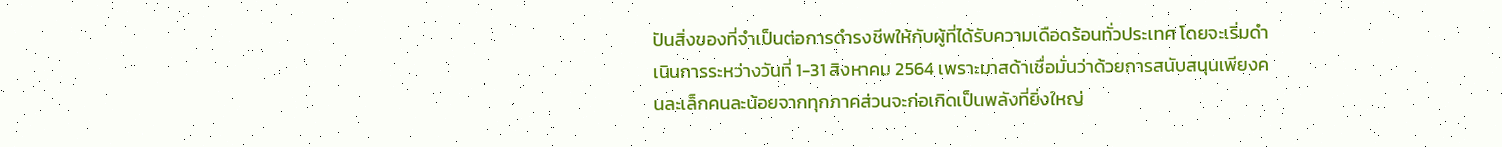ปันสิ่งของที่จำเป็นต่อการดำรงชีพให้กับผู้ที่ได้รับความเดือดร้อนทั่วประเทศ โดยจะเริ่มดำเนินการระหว่างวันที่ 1-31 สิงหาคม 2564 เพราะมาสด้าเชื่อมั่นว่าด้วยการสนับสนุนเพียงคนละเล็กคนละน้อยจากทุกภาคส่วนจะก่อเกิดเป็นพลังที่ยิ่งใหญ่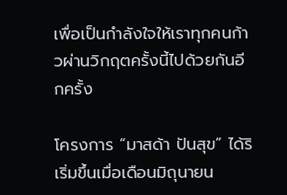เพื่อเป็นกำลังใจให้เราทุกคนก้าวผ่านวิกฤตครั้งนี้ไปด้วยกันอีกครั้ง

โครงการ “มาสด้า ปันสุข” ได้ริเริ่มขึ้นเมื่อเดือนมิถุนายน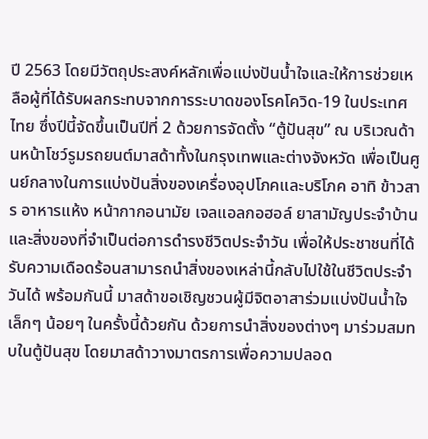ปี 2563 โดยมีวัตถุประสงค์หลักเพื่อแบ่งปันน้ำใจและให้การช่วยเหลือผู้ที่ได้รับผลกระทบจากการระบาดของโรคโควิด-19 ในประเทศไทย ซึ่งปีนี้จัดขึ้นเป็นปีที่ 2 ด้วยการจัดตั้ง “ตู้ปันสุข” ณ บริเวณด้านหน้าโชว์รูมรถยนต์มาสด้าทั้งในกรุงเทพและต่างจังหวัด เพื่อเป็นศูนย์กลางในการแบ่งปันสิ่งของเครื่องอุปโภคและบริโภค อาทิ ข้าวสาร อาหารแห้ง หน้ากากอนามัย เจลแอลกอฮอล์ ยาสามัญประจำบ้าน และสิ่งของที่จำเป็นต่อการดำรงชีวิตประจำวัน เพื่อให้ประชาชนที่ได้รับความเดือดร้อนสามารถนำสิ่งของเหล่านี้กลับไปใช้ในชีวิตประจำวันได้ พร้อมกันนี้ มาสด้าขอเชิญชวนผู้มีจิตอาสาร่วมแบ่งปันน้ำใจเล็กๆ น้อยๆ ในครั้งนี้ด้วยกัน ด้วยการนำสิ่งของต่างๆ มาร่วมสมทบในตู้ปันสุข โดยมาสด้าวางมาตรการเพื่อความปลอด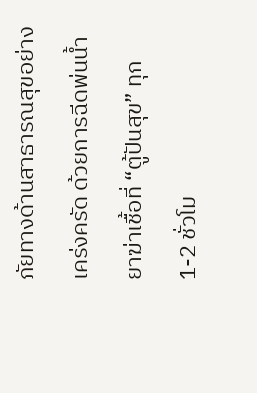ภัยทางด้านสาธารณสุขอย่างเคร่งครัด ด้วยการฉีดพ่นน้ำยาฆ่าเชื้อที่ “ตู้ปันสุข” ทุก 1-2 ชั่วโม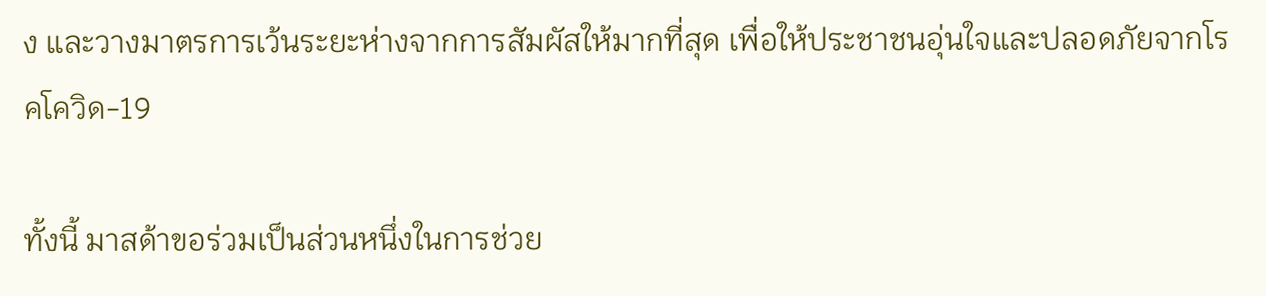ง และวางมาตรการเว้นระยะห่างจากการสัมผัสให้มากที่สุด เพื่อให้ประชาชนอุ่นใจและปลอดภัยจากโรคโควิด-19

ทั้งนี้ มาสด้าขอร่วมเป็นส่วนหนึ่งในการช่วย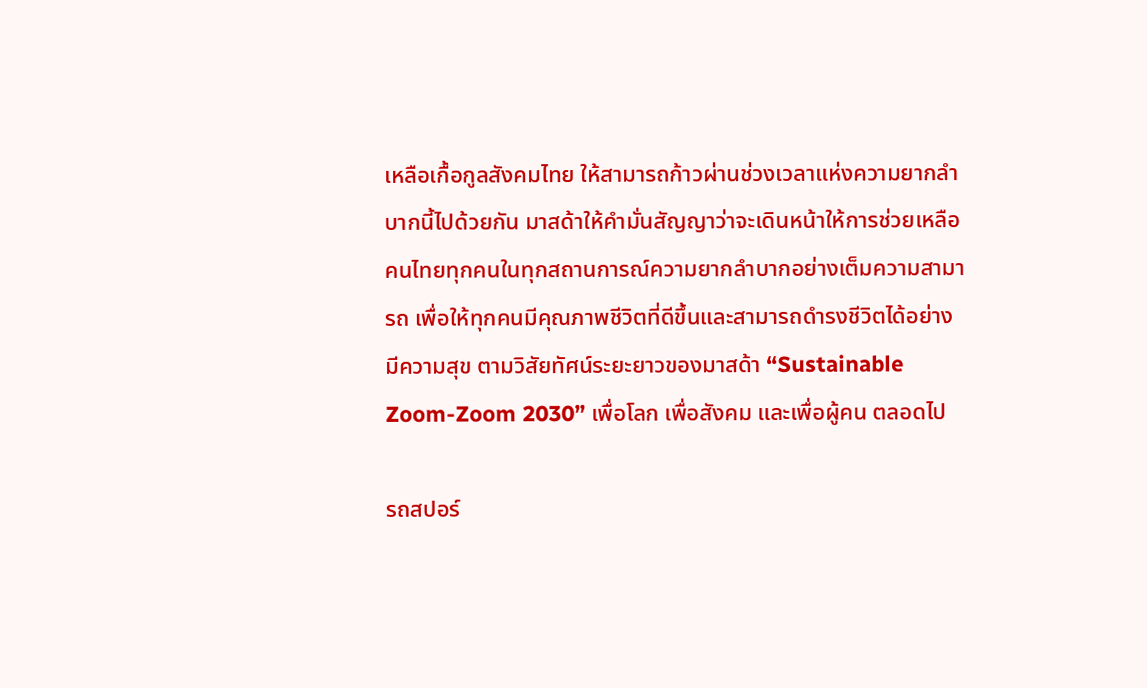เหลือเกื้อกูลสังคมไทย ให้สามารถก้าวผ่านช่วงเวลาแห่งความยากลำบากนี้ไปด้วยกัน มาสด้าให้คำมั่นสัญญาว่าจะเดินหน้าให้การช่วยเหลือคนไทยทุกคนในทุกสถานการณ์ความยากลำบากอย่างเต็มความสามารถ เพื่อให้ทุกคนมีคุณภาพชีวิตที่ดีขึ้นและสามารถดำรงชีวิตได้อย่างมีความสุข ตามวิสัยทัศน์ระยะยาวของมาสด้า “Sustainable Zoom-Zoom 2030” เพื่อโลก เพื่อสังคม และเพื่อผู้คน ตลอดไป

รถสปอร์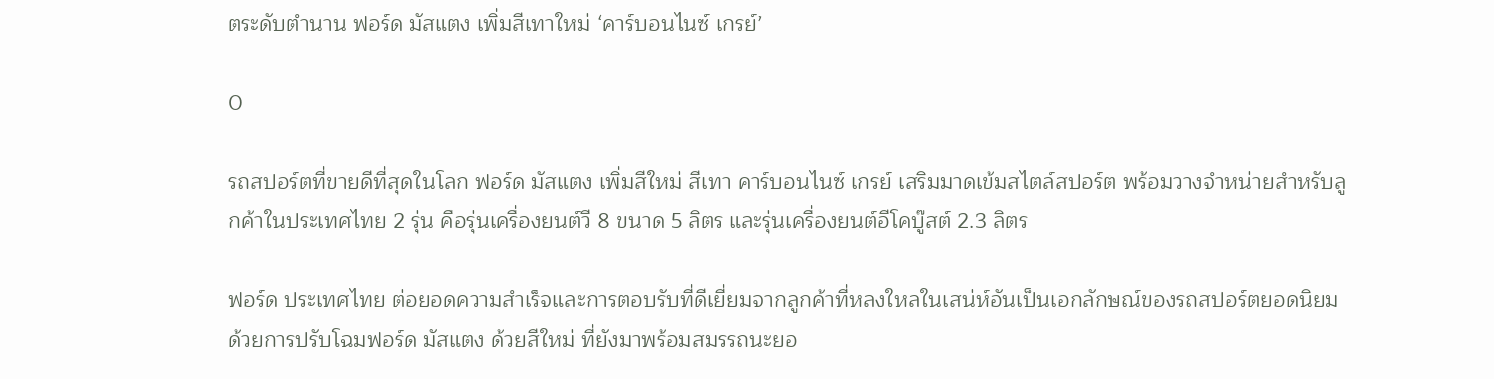ตระดับตำนาน ฟอร์ด มัสแตง เพิ่มสีเทาใหม่ ‘คาร์บอนไนซ์ เกรย์’

0

รถสปอร์ตที่ขายดีที่สุดในโลก ฟอร์ด มัสแตง เพิ่มสีใหม่ สีเทา คาร์บอนไนซ์ เกรย์ เสริมมาดเข้มสไตล์สปอร์ต พร้อมวางจำหน่ายสำหรับลูกค้าในประเทศไทย 2 รุ่น คือรุ่นเครื่องยนต์วี 8 ขนาด 5 ลิตร และรุ่นเครื่องยนต์อีโคบู๊สต์ 2.3 ลิตร

ฟอร์ด ประเทศไทย ต่อยอดความสำเร็จและการตอบรับที่ดีเยี่ยมจากลูกค้าที่หลงใหลในเสน่ห์อันเป็นเอกลักษณ์ของรถสปอร์ตยอดนิยม ด้วยการปรับโฉมฟอร์ด มัสแตง ด้วยสีใหม่ ที่ยังมาพร้อมสมรรถนะยอ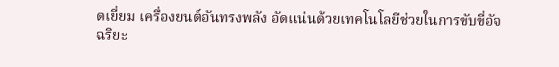ดเยี่ยม เครื่องยนต์อันทรงพลัง อัดแน่นด้วยเทคโนโลยีช่วยในการขับขี่อัจฉริยะ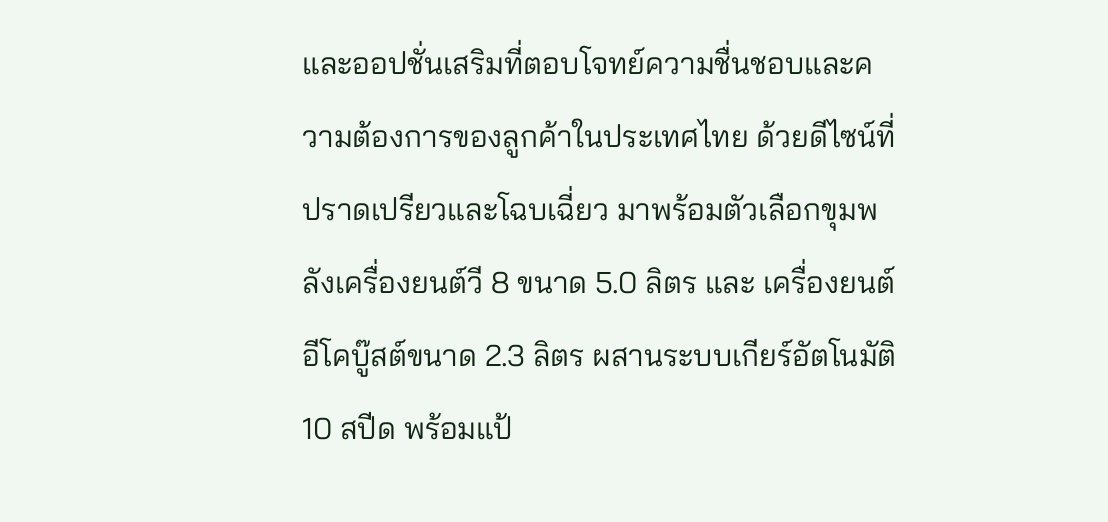และออปชั่นเสริมที่ตอบโจทย์ความชื่นชอบและความต้องการของลูกค้าในประเทศไทย ด้วยดีไซน์ที่ปราดเปรียวและโฉบเฉี่ยว มาพร้อมตัวเลือกขุมพลังเครื่องยนต์วี 8 ขนาด 5.0 ลิตร และ เครื่องยนต์อีโคบู๊สต์ขนาด 2.3 ลิตร ผสานระบบเกียร์อัตโนมัติ 10 สปีด พร้อมแป้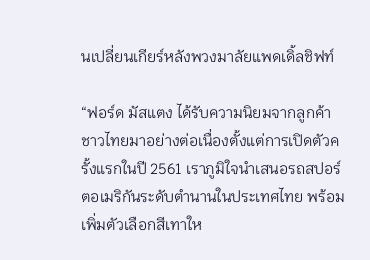นเปลี่ยนเกียร์หลังพวงมาลัยแพดเดิ้ลชิฟท์

“ฟอร์ด มัสแตง ได้รับความนิยมจากลูกค้าชาวไทยมาอย่างต่อเนื่องตั้งแต่การเปิดตัวครั้งแรกในปี 2561 เราภูมิใจนำเสนอรถสปอร์ตอเมริกันระดับตำนานในประเทศไทย พร้อมเพิ่มตัวเลือกสีเทาให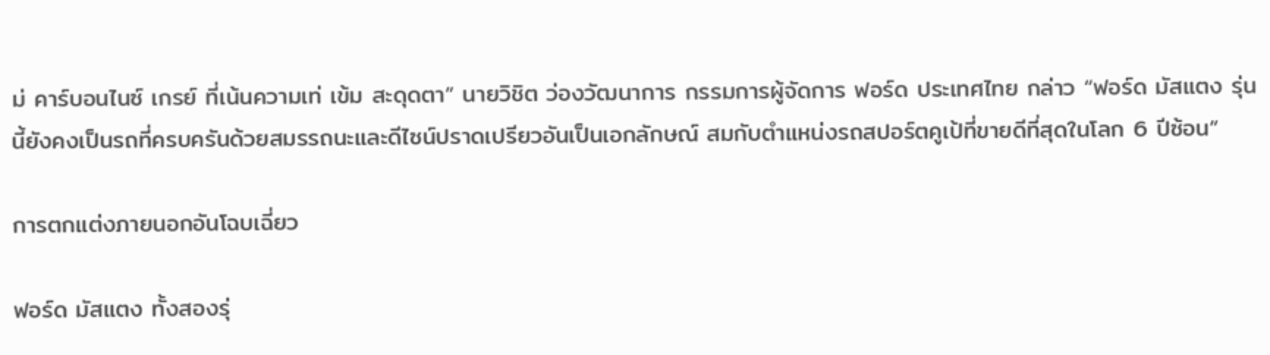ม่ คาร์บอนไนซ์ เกรย์ ที่เน้นความเท่ เข้ม สะดุดตา” นายวิชิต ว่องวัฒนาการ กรรมการผู้จัดการ ฟอร์ด ประเทศไทย กล่าว “ฟอร์ด มัสแตง รุ่นนี้ยังคงเป็นรถที่ครบครันด้วยสมรรถนะและดีไซน์ปราดเปรียวอันเป็นเอกลักษณ์ สมกับตำแหน่งรถสปอร์ตคูเป้ที่ขายดีที่สุดในโลก 6 ปีซ้อน”

การตกแต่งภายนอกอันโฉบเฉี่ยว

ฟอร์ด มัสแตง ทั้งสองรุ่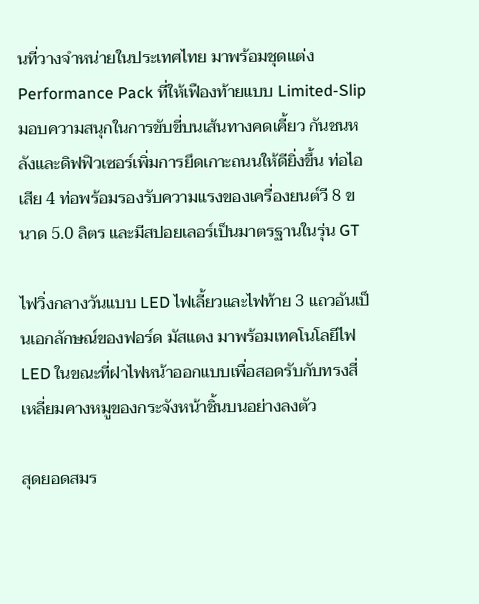นที่วางจำหน่ายในประเทศไทย มาพร้อมชุดแต่ง Performance Pack ที่ให้เฟืองท้ายแบบ Limited-Slip มอบความสนุกในการขับขี่บนเส้นทางคดเคี้ยว กันชนหลังและดิฟฟิวเซอร์เพิ่มการยึดเกาะถนนให้ดียิ่งขึ้น ท่อไอเสีย 4 ท่อพร้อมรองรับความแรงของเครื่องยนต์วี 8 ขนาด 5.0 ลิตร และมีสปอยเลอร์เป็นมาตรฐานในรุ่น GT

ไฟวิ่งกลางวันแบบ LED ไฟเลี้ยวและไฟท้าย 3 แถวอันเป็นเอกลักษณ์ของฟอร์ด มัสแตง มาพร้อมเทคโนโลยีไฟ LED ในขณะที่ฝาไฟหน้าออกแบบเพื่อสอดรับกับทรงสี่เหลี่ยมคางหมูของกระจังหน้าชิ้นบนอย่างลงตัว

สุดยอดสมร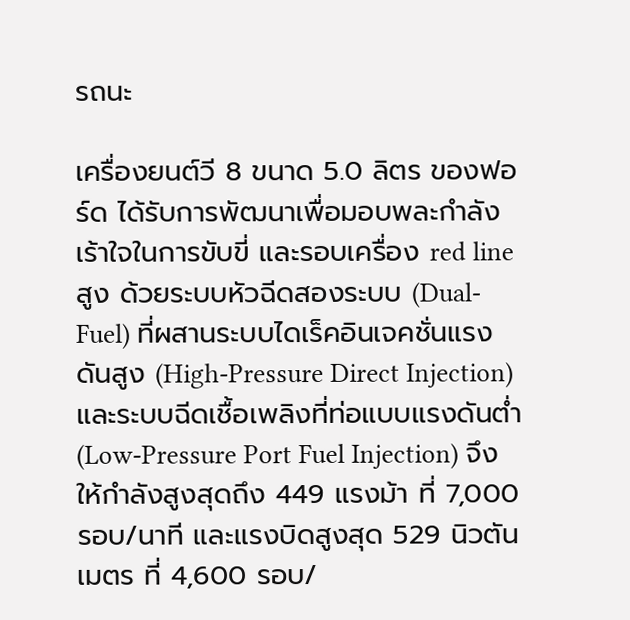รถนะ

เครื่องยนต์วี 8 ขนาด 5.0 ลิตร ของฟอร์ด ได้รับการพัฒนาเพื่อมอบพละกำลังเร้าใจในการขับขี่ และรอบเครื่อง red line สูง ด้วยระบบหัวฉีดสองระบบ (Dual-Fuel) ที่ผสานระบบไดเร็คอินเจคชั่นแรงดันสูง (High-Pressure Direct Injection) และระบบฉีดเชื้อเพลิงที่ท่อแบบแรงดันต่ำ (Low-Pressure Port Fuel Injection) จึงให้กำลังสูงสุดถึง 449 แรงม้า ที่ 7,000 รอบ/นาที และแรงบิดสูงสุด 529 นิวตันเมตร ที่ 4,600 รอบ/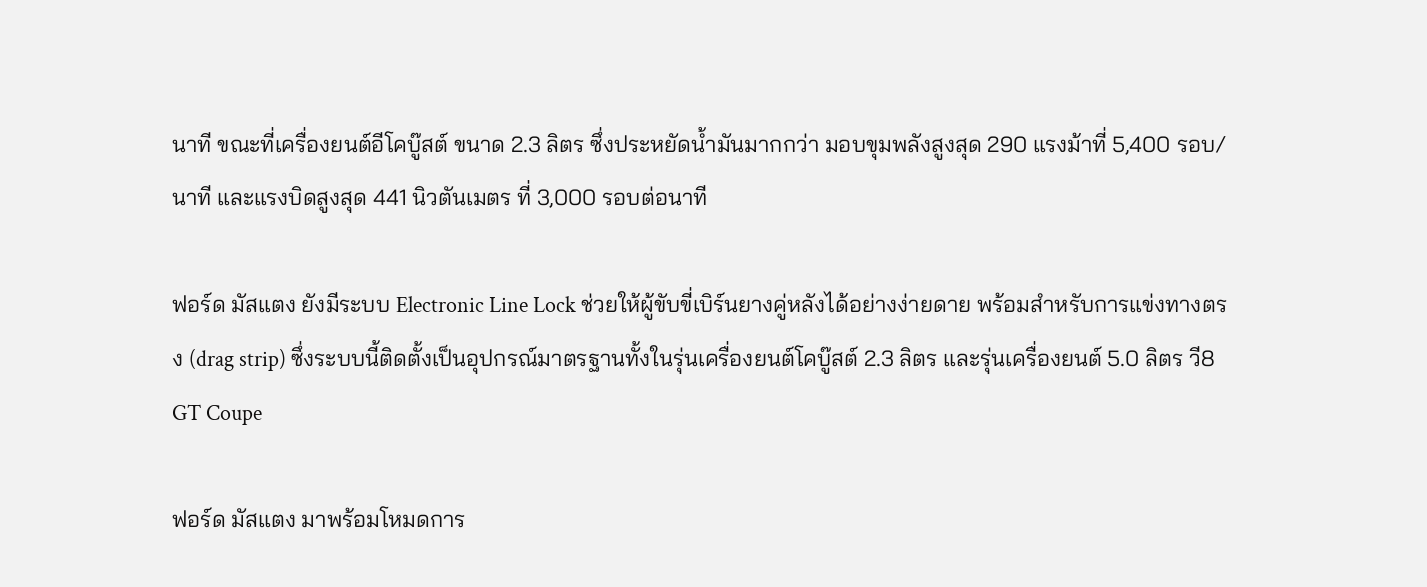นาที ขณะที่เครื่องยนต์อีโคบู๊สต์ ขนาด 2.3 ลิตร ซึ่งประหยัดน้ำมันมากกว่า มอบขุมพลังสูงสุด 290 แรงม้าที่ 5,400 รอบ/นาที และแรงบิดสูงสุด 441 นิวตันเมตร ที่ 3,000 รอบต่อนาที

ฟอร์ด มัสแตง ยังมีระบบ Electronic Line Lock ช่วยให้ผู้ขับขี่เบิร์นยางคู่หลังได้อย่างง่ายดาย พร้อมสำหรับการแข่งทางตรง (drag strip) ซึ่งระบบนี้ติดตั้งเป็นอุปกรณ์มาตรฐานทั้งในรุ่นเครื่องยนต์โคบู๊สต์ 2.3 ลิตร และรุ่นเครื่องยนต์ 5.0 ลิตร วี8 GT Coupe

ฟอร์ด มัสแตง มาพร้อมโหมดการ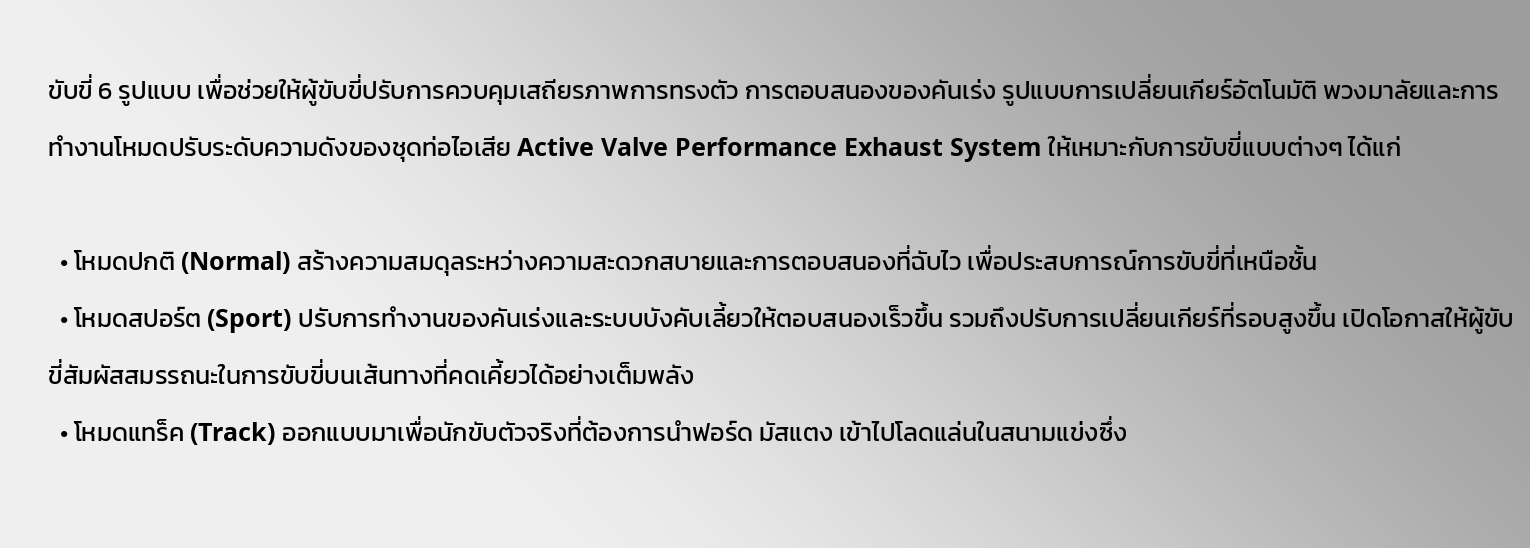ขับขี่ 6 รูปแบบ เพื่อช่วยให้ผู้ขับขี่ปรับการควบคุมเสถียรภาพการทรงตัว การตอบสนองของคันเร่ง รูปแบบการเปลี่ยนเกียร์อัตโนมัติ พวงมาลัยและการทำงานโหมดปรับระดับความดังของชุดท่อไอเสีย Active Valve Performance Exhaust System ให้เหมาะกับการขับขี่แบบต่างๆ ได้แก่

  • โหมดปกติ (Normal) สร้างความสมดุลระหว่างความสะดวกสบายและการตอบสนองที่ฉับไว เพื่อประสบการณ์การขับขี่ที่เหนือชั้น
  • โหมดสปอร์ต (Sport) ปรับการทำงานของคันเร่งและระบบบังคับเลี้ยวให้ตอบสนองเร็วขึ้น รวมถึงปรับการเปลี่ยนเกียร์ที่รอบสูงขึ้น เปิดโอกาสให้ผู้ขับขี่สัมผัสสมรรถนะในการขับขี่บนเส้นทางที่คดเคี้ยวได้อย่างเต็มพลัง
  • โหมดแทร็ค (Track) ออกแบบมาเพื่อนักขับตัวจริงที่ต้องการนำฟอร์ด มัสแตง เข้าไปโลดแล่นในสนามแข่งซึ่ง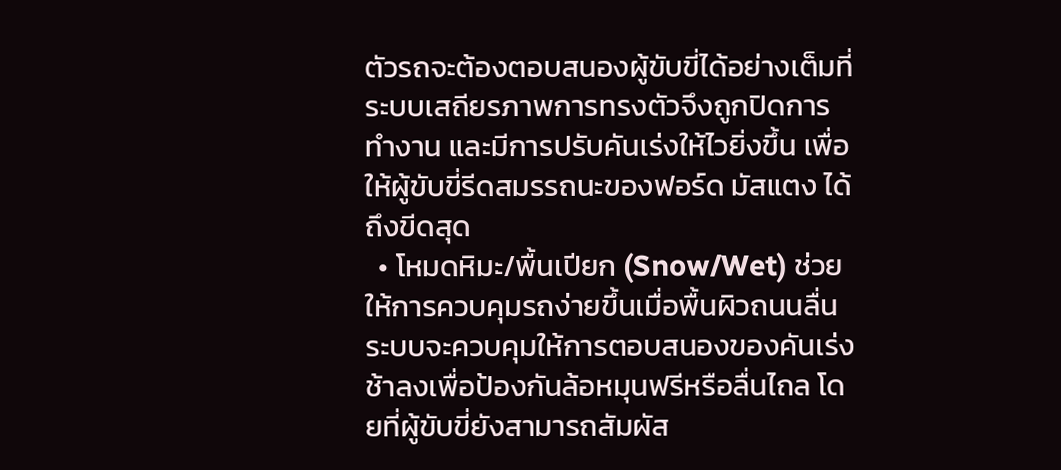ตัวรถจะต้องตอบสนองผู้ขับขี่ได้อย่างเต็มที่ ระบบเสถียรภาพการทรงตัวจึงถูกปิดการทำงาน และมีการปรับคันเร่งให้ไวยิ่งขึ้น เพื่อให้ผู้ขับขี่รีดสมรรถนะของฟอร์ด มัสแตง ได้ถึงขีดสุด
  • โหมดหิมะ/พื้นเปียก (Snow/Wet) ช่วยให้การควบคุมรถง่ายขึ้นเมื่อพื้นผิวถนนลื่น ระบบจะควบคุมให้การตอบสนองของคันเร่งช้าลงเพื่อป้องกันล้อหมุนฟรีหรือลื่นไถล โดยที่ผู้ขับขี่ยังสามารถสัมผัส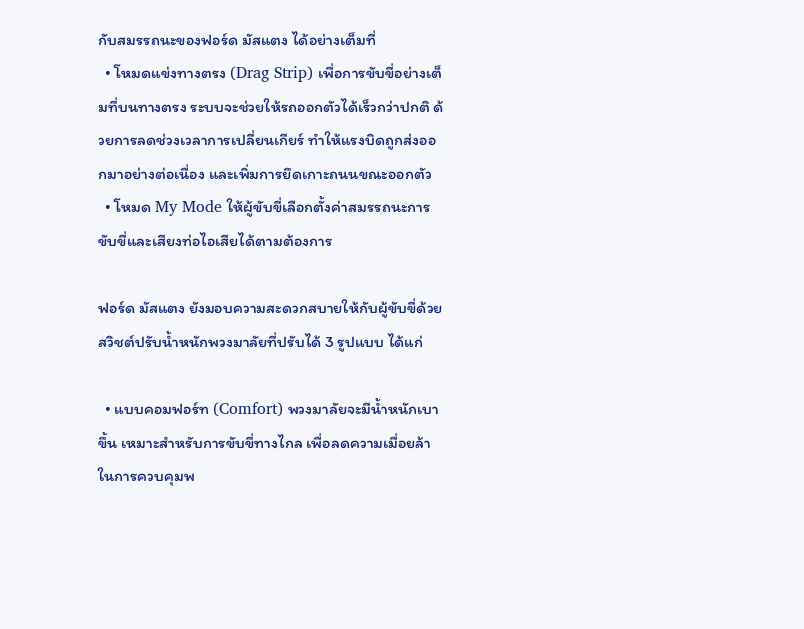กับสมรรถนะของฟอร์ด มัสแตง ได้อย่างเต็มที่
  • โหมดแข่งทางตรง (Drag Strip) เพื่อการขับขี่อย่างเต็มที่บนทางตรง ระบบจะช่วยให้รถออกตัวได้เร็วกว่าปกติ ด้วยการลดช่วงเวลาการเปลี่ยนเกียร์ ทำให้แรงบิดถูกส่งออกมาอย่างต่อเนื่อง และเพิ่มการยึดเกาะถนนขณะออกตัว
  • โหมด My Mode ให้ผู้ขับขี่เลือกตั้งค่าสมรรถนะการขับขี่และเสียงท่อไอเสียได้ตามต้องการ

ฟอร์ด มัสแตง ยังมอบความสะดวกสบายให้กับผู้ขับขี่ด้วยสวิชต์ปรับน้ำหนักพวงมาลัยที่ปรับได้ 3 รูปแบบ ได้แก่

  • แบบคอมฟอร์ท (Comfort) พวงมาลัยจะมีน้ำหนักเบาขึ้น เหมาะสำหรับการขับขี่ทางไกล เพื่อลดความเมื่อยล้าในการควบคุมพ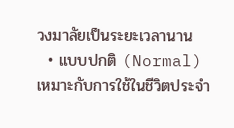วงมาลัยเป็นระยะเวลานาน
  • แบบปกติ (Normal) เหมาะกับการใช้ในชีวิตประจำ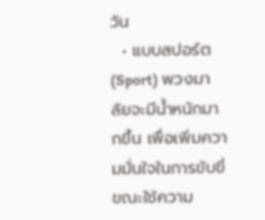วัน
  • แบบสปอร์ต (Sport) พวงมาลัยจะมีน้ำหนักมากขึ้น เพื่อเพิ่มความมั่นใจในการขับขี่ขณะใช้ความ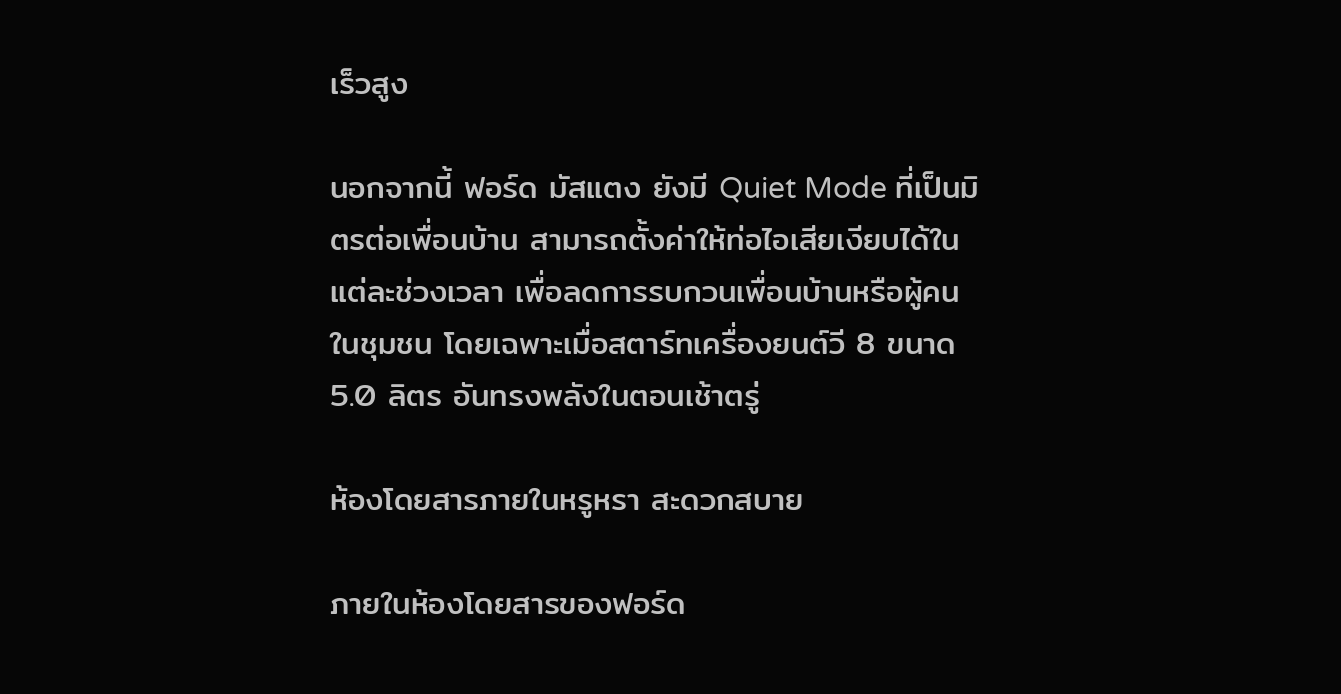เร็วสูง

นอกจากนี้ ฟอร์ด มัสแตง ยังมี Quiet Mode ที่เป็นมิตรต่อเพื่อนบ้าน สามารถตั้งค่าให้ท่อไอเสียเงียบได้ในแต่ละช่วงเวลา เพื่อลดการรบกวนเพื่อนบ้านหรือผู้คนในชุมชน โดยเฉพาะเมื่อสตาร์ทเครื่องยนต์วี 8 ขนาด 5.0 ลิตร อันทรงพลังในตอนเช้าตรู่

ห้องโดยสารภายในหรูหรา สะดวกสบาย

ภายในห้องโดยสารของฟอร์ด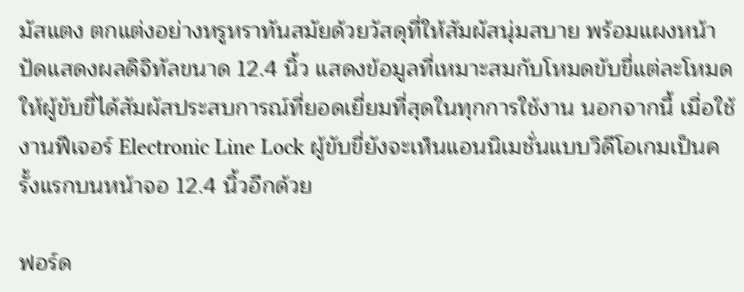มัสแตง ตกแต่งอย่างหรูหราทันสมัยด้วยวัสดุที่ให้สัมผัสนุ่มสบาย พร้อมแผงหน้าปัดแสดงผลดิจิทัลขนาด 12.4 นิ้ว แสดงข้อมูลที่เหมาะสมกับโหมดขับขี่แต่ละโหมด ให้ผู้ขับขี่ได้สัมผัสประสบการณ์ที่ยอดเยี่ยมที่สุดในทุกการใช้งาน นอกจากนี้ เมื่อใช้งานฟีเจอร์ Electronic Line Lock ผู้ขับขี่ยังจะเห็นแอนนิเมชั่นแบบวิดีโอเกมเป็นครั้งแรกบนหน้าจอ 12.4 นิ้วอีกด้วย

ฟอร์ด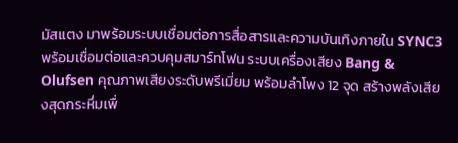มัสแตง มาพร้อมระบบเชื่อมต่อการสื่อสารและความบันเทิงภายใน SYNC3 พร้อมเชื่อมต่อและควบคุมสมาร์ทโฟน ระบบเครื่องเสียง Bang & Olufsen คุณภาพเสียงระดับพรีเมี่ยม พร้อมลำโพง 12 จุด สร้างพลังเสียงสุดกระหึ่มเพื่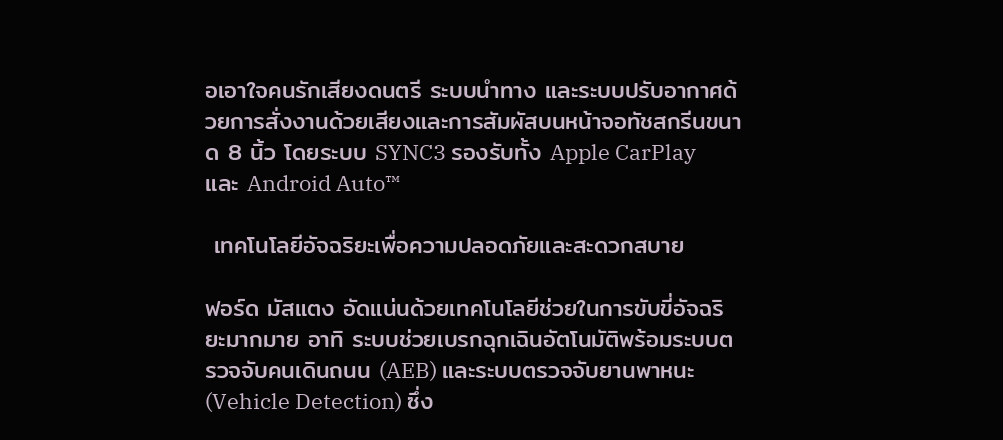อเอาใจคนรักเสียงดนตรี ระบบนำทาง และระบบปรับอากาศด้วยการสั่งงานด้วยเสียงและการสัมผัสบนหน้าจอทัชสกรีนขนาด 8 นิ้ว โดยระบบ SYNC3 รองรับทั้ง Apple CarPlay และ Android Auto™

 เทคโนโลยีอัจฉริยะเพื่อความปลอดภัยและสะดวกสบาย

ฟอร์ด มัสแตง อัดแน่นด้วยเทคโนโลยีช่วยในการขับขี่อัจฉริยะมากมาย อาทิ ระบบช่วยเบรกฉุกเฉินอัตโนมัติพร้อมระบบตรวจจับคนเดินถนน (AEB) และระบบตรวจจับยานพาหนะ (Vehicle Detection) ซึ่ง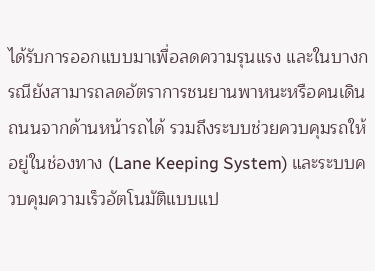ได้รับการออกแบบมาเพื่อลดความรุนแรง และในบางกรณียังสามารถลดอัตราการชนยานพาหนะหรือคนเดินถนนจากด้านหน้ารถได้ รวมถึงระบบช่วยควบคุมรถให้อยู่ในช่องทาง (Lane Keeping System) และระบบควบคุมความเร็วอัตโนมัติแบบแป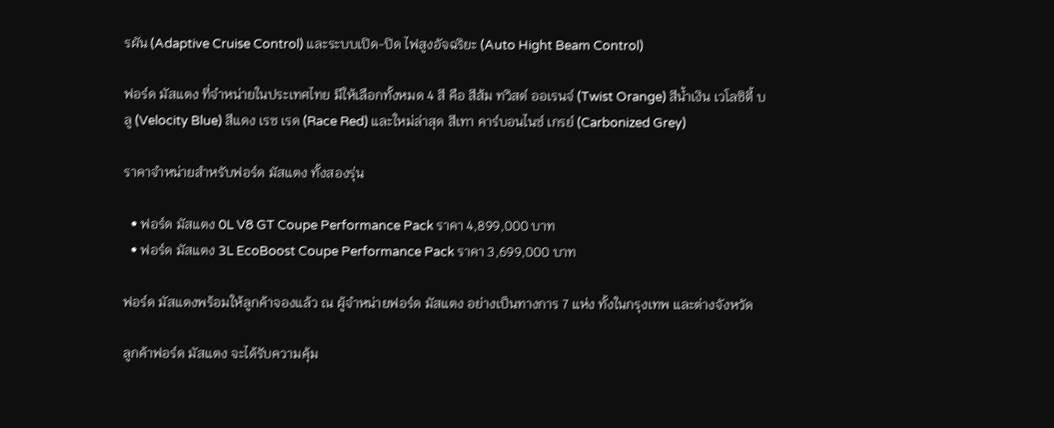รผัน (Adaptive Cruise Control) และระบบเปิด-ปิด ไฟสูงอัจฉริยะ (Auto Hight Beam Control)

ฟอร์ด มัสแตง ที่จำหน่ายในประเทศไทย มีให้เลือกทั้งหมด 4 สี คือ สีส้ม ทวิสต์ ออเรนจ์ (Twist Orange) สีน้ำเงิน เวโลซิตี้ บลู (Velocity Blue) สีแดง เรซ เรด (Race Red) และใหม่ล่าสุด สีเทา คาร์บอนไนซ์ เกรย์ (Carbonized Grey)

ราคาจำหน่ายสำหรับฟอร์ด มัสแตง ทั้งสองรุ่น

  • ฟอร์ด มัสแตง 0L V8 GT Coupe Performance Pack ราคา 4,899,000 บาท
  • ฟอร์ด มัสแตง 3L EcoBoost Coupe Performance Pack ราคา 3,699,000 บาท

ฟอร์ด มัสแตงพร้อมให้ลูกค้าจองแล้ว ณ ผู้จำหน่ายฟอร์ด มัสแตง อย่างเป็นทางการ 7 แห่ง ทั้งในกรุงเทพ และต่างจังหวัด

ลูกค้าฟอร์ด มัสแตง จะได้รับความคุ้ม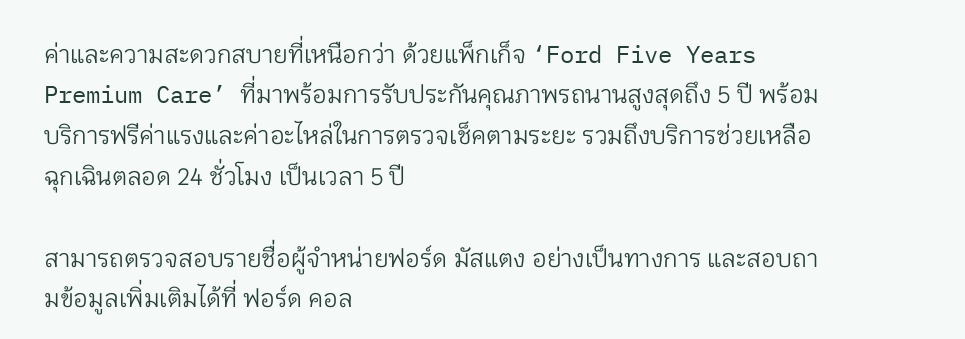ค่าและความสะดวกสบายที่เหนือกว่า ด้วยแพ็กเก็จ ‘Ford Five Years Premium Care’ ที่มาพร้อมการรับประกันคุณภาพรถนานสูงสุดถึง 5 ปี พร้อมบริการฟรีค่าแรงและค่าอะไหล่ในการตรวจเช็คตามระยะ รวมถึงบริการช่วยเหลือฉุกเฉินตลอด 24 ชั่วโมง เป็นเวลา 5 ปี

สามารถตรวจสอบรายชื่อผู้จำหน่ายฟอร์ด มัสแตง อย่างเป็นทางการ และสอบถามข้อมูลเพิ่มเติมได้ที่ ฟอร์ด คอล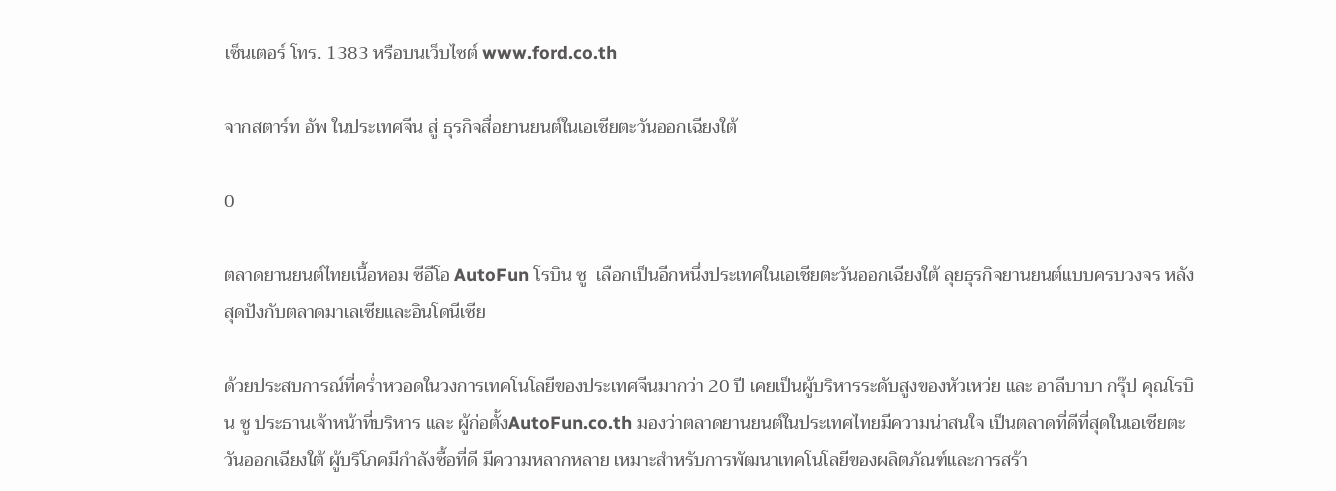เซ็นเตอร์ โทร. 1383 หรือบนเว็บไซต์ www.ford.co.th

จากสตาร์ท อัพ ในประเทศจีน สู่ ธุรกิจสื่อยานยนต์ในเอเชียตะวันออกเฉียงใต้

0

ตลาดยานยนต์ไทยเนื้อหอม ซีอีโอ AutoFun โรบิน ซู  เลือกเป็นอีกหนึ่งประเทศในเอเชียตะวันออกเฉียงใต้ ลุยธุรกิจยานยนต์แบบครบวงจร หลังสุดปังกับตลาดมาเลเซียและอินโดนีเซีย

ด้วยประสบการณ์ที่คร่ำหวอดในวงการเทคโนโลยีของประเทศจีนมากว่า 20 ปี เคยเป็นผู้บริหารระดับสูงของหัวเหว่ย และ อาลีบาบา กรุ๊ป คุณโรบิน ซู ประธานเจ้าหน้าที่บริหาร และ ผู้ก่อตั้งAutoFun.co.th มองว่าตลาดยานยนต์ในประเทศไทยมีความน่าสนใจ เป็นตลาดที่ดีที่สุดในเอเชียตะวันออกเฉียงใต้ ผู้บริโภคมีกำลังซื้อที่ดี มีความหลากหลาย เหมาะสำหรับการพัฒนาเทคโนโลยีของผลิตภัณฑ์และการสร้า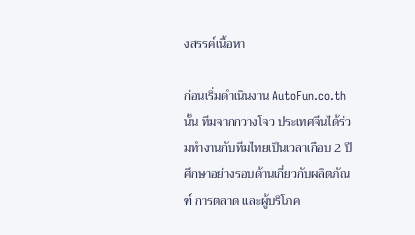งสรรค์เนื้อหา

ก่อนเริ่มดำเนินงาน AutoFun.co.th นั้น ทีมจากกวางโจว ประเทศจีนได้ร่วมทำงานกับทีมไทยเป็นเวลาเกือบ 2 ปี ศึกษาอย่างรอบด้านเกี่ยวกับผลิตภัณฑ์ การตลาด และผู้บริโภค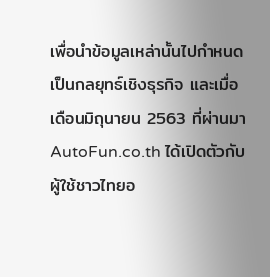เพื่อนำข้อมูลเหล่านั้นไปกำหนดเป็นกลยุทธ์เชิงธุรกิจ และเมื่อเดือนมิถุนายน 2563 ที่ผ่านมา  AutoFun.co.th ได้เปิดตัวกับผู้ใช้ชาวไทยอ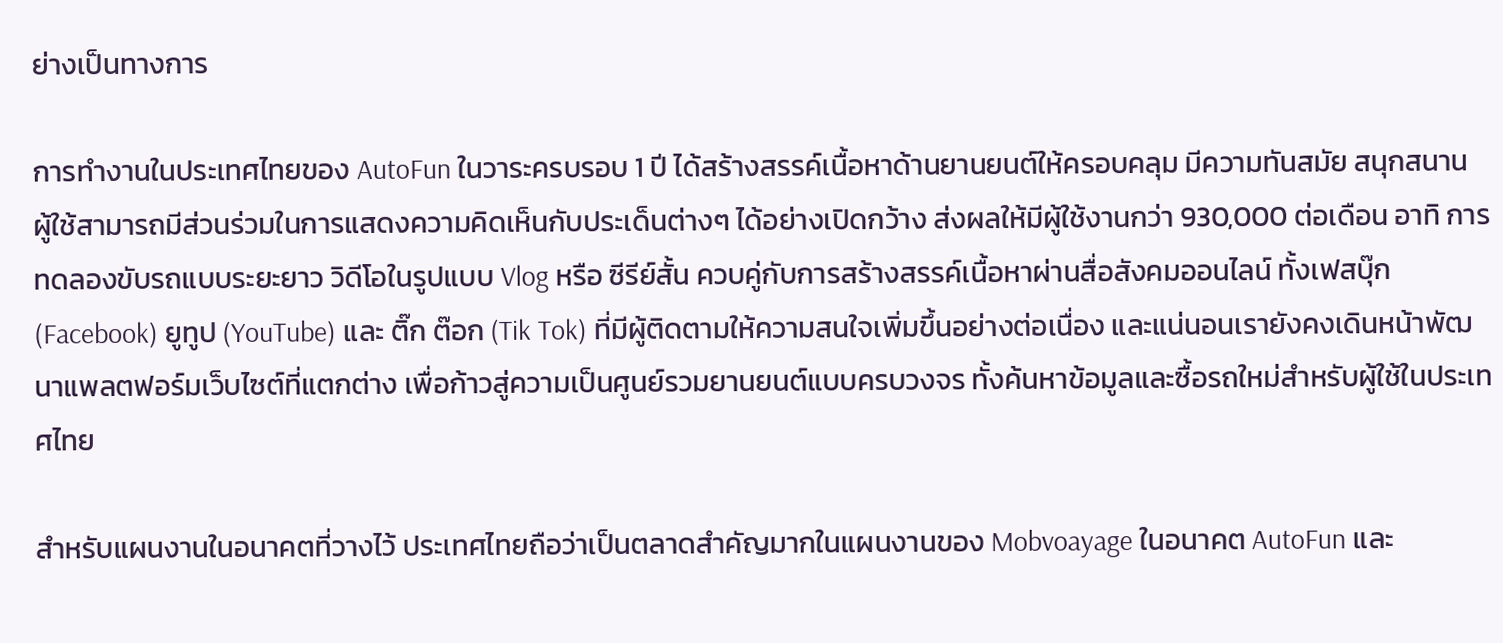ย่างเป็นทางการ

การทำงานในประเทศไทยของ AutoFun ในวาระครบรอบ 1 ปี ได้สร้างสรรค์เนื้อหาด้านยานยนต์ให้ครอบคลุม มีความทันสมัย สนุกสนาน ผู้ใช้สามารถมีส่วนร่วมในการแสดงความคิดเห็นกับประเด็นต่างๆ ได้อย่างเปิดกว้าง ส่งผลให้มีผู้ใช้งานกว่า 930,000 ต่อเดือน อาทิ การทดลองขับรถแบบระยะยาว วิดีโอในรูปแบบ Vlog หรือ ซีรีย์สั้น ควบคู่กับการสร้างสรรค์เนื้อหาผ่านสื่อสังคมออนไลน์ ทั้งเฟสบุ๊ก (Facebook) ยูทูป (YouTube) และ ติ๊ก ต๊อก (Tik Tok) ที่มีผู้ติดตามให้ความสนใจเพิ่มขึ้นอย่างต่อเนื่อง และแน่นอนเรายังคงเดินหน้าพัฒนาแพลตฟอร์มเว็บไซต์ที่แตกต่าง เพื่อก้าวสู่ความเป็นศูนย์รวมยานยนต์แบบครบวงจร ทั้งค้นหาข้อมูลและซื้อรถใหม่สำหรับผู้ใช้ในประเทศไทย

สำหรับแผนงานในอนาคตที่วางไว้ ประเทศไทยถือว่าเป็นตลาดสำคัญมากในแผนงานของ Mobvoayage ในอนาคต AutoFun และ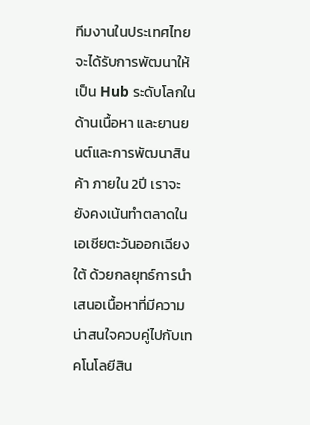ทีมงานในประเทศไทยจะได้รับการพัฒนาให้เป็น Hub ระดับโลกในด้านเนื้อหา และยานยนต์และการพัฒนาสินค้า ภายใน 2ปี เราจะยังคงเน้นทำตลาดในเอเชียตะวันออกเฉียงใต้ ด้วยกลยุทธ์การนำเสนอเนื้อหาที่มีความน่าสนใจควบคู่ไปกับเทคโนโลยีสิน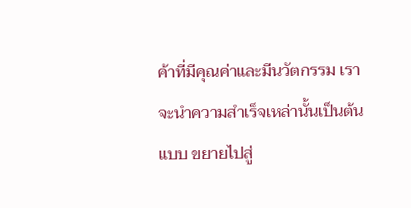ค้าที่มีคุณค่าและมีนวัตกรรม เราจะนำความสำเร็จเหล่านั้นเป็นต้นแบบ ขยายไปสู่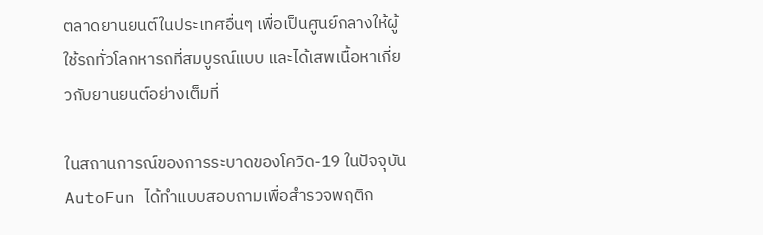ตลาดยานยนต์ในประเทศอื่นๆ เพื่อเป็นศูนย์กลางให้ผู้ใช้รถทั่วโลกหารถที่สมบูรณ์แบบ และได้เสพเนื้อหาเกี่ยวกับยานยนต์อย่างเต็มที่

ในสถานการณ์ของการระบาดของโควิด-19 ในปัจจุบัน AutoFun ได้ทำแบบสอบถามเพื่อสำรวจพฤติก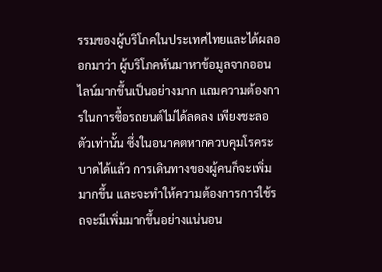รรมของผู้บริโภคในประเทศไทยและได้ผลออกมาว่า ผู้บริโภคหันมาหาข้อมูลจากออนไลน์มากขึ้นเป็นอย่างมาก แถมความต้องการในการซื้อรถยนต์ไม่ได้ลดลง เพียงชะลอตัวเท่านั้น ซึ่งในอนาคตหากควบคุมโรคระบาดได้แล้ว การเดินทางของผู้คนก็จะเพิ่มมากขึ้น และจะทำให้ความต้องการการใช้รถจะมีเพิ่มมากขึ้นอย่างแน่นอน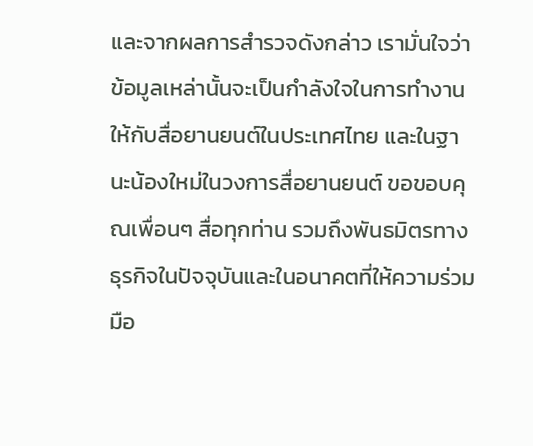และจากผลการสำรวจดังกล่าว เรามั่นใจว่าข้อมูลเหล่านั้นจะเป็นกำลังใจในการทำงานให้กับสื่อยานยนต์ในประเทศไทย และในฐานะน้องใหม่ในวงการสื่อยานยนต์ ขอขอบคุณเพื่อนๆ สื่อทุกท่าน รวมถึงพันธมิตรทางธุรกิจในปัจจุบันและในอนาคตที่ให้ความร่วมมือ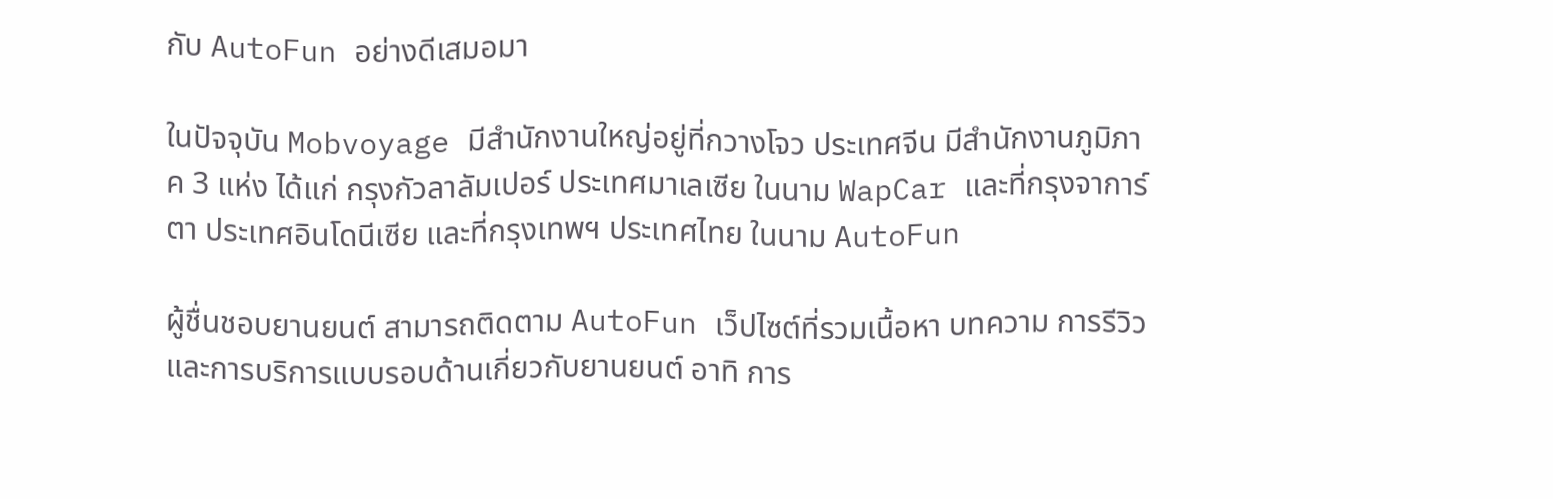กับ AutoFun อย่างดีเสมอมา

ในปัจจุบัน Mobvoyage มีสำนักงานใหญ่อยู่ที่กวางโจว ประเทศจีน มีสำนักงานภูมิภาค 3 แห่ง ได้แก่ กรุงกัวลาลัมเปอร์ ประเทศมาเลเซีย ในนาม WapCar และที่กรุงจาการ์ตา ประเทศอินโดนีเซีย และที่กรุงเทพฯ ประเทศไทย ในนาม AutoFun

ผู้ชื่นชอบยานยนต์ สามารถติดตาม AutoFun เว็ปไซต์ที่รวมเนื้อหา บทความ การรีวิว และการบริการแบบรอบด้านเกี่ยวกับยานยนต์ อาทิ การ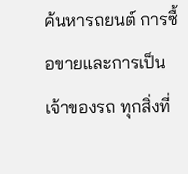ค้นหารถยนต์ การซื้อขายและการเป็นเจ้าของรถ ทุกสิ่งที่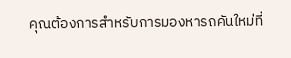คุณต้องการสำหรับการมองหารถคันใหม่ที่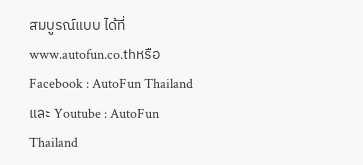สมบูรณ์แบบ ได้ที่ www.autofun.co.thหรือ Facebook : AutoFun Thailandและ Youtube : AutoFun Thailand